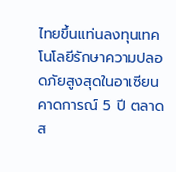ไทยขึ้นแท่นลงทุนเทคโนโลยีรักษาความปลอดภัยสูงสุดในอาเซียน คาดการณ์ 5 ปี ตลาดส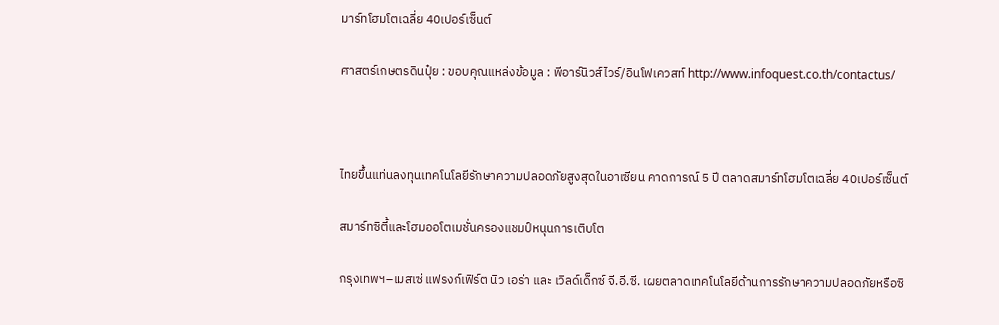มาร์ทโฮมโตเฉลี่ย 40เปอร์เซ็นต์

ศาสตร์เกษตรดินปุ๋ย : ขอบคุณแหล่งข้อมูล : พีอาร์นิวส์ไวร์/อินโฟเควสท์ http://www.infoquest.co.th/contactus/



ไทยขึ้นแท่นลงทุนเทคโนโลยีรักษาความปลอดภัยสูงสุดในอาเซียน คาดการณ์ 5 ปี ตลาดสมาร์ทโฮมโตเฉลี่ย 40เปอร์เซ็นต์

สมาร์ทซิตี้และโฮมออโตเมชั่นครองแชมป์หนุนการเติบโต

กรุงเทพฯ–เมสเซ่ แฟรงก์เฟิร์ต นิว เอร่า และ เวิลด์เด็กซ์ จี.อี.ซี. เผยตลาดเทคโนโลยีด้านการรักษาความปลอดภัยหรือซิ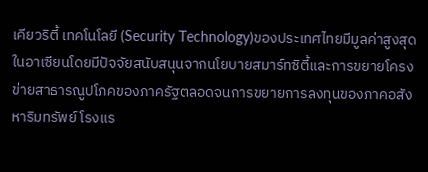เคียวริตี้ เทคโนโลยี (Security Technology)ของประเทศไทยมีมูลค่าสูงสุดในอาเซียนโดยมีปัจจัยสนับสนุนจากนโยบายสมาร์ทซิตี้และการขยายโครงข่ายสาธารณูปโภคของภาครัฐตลอดจนการขยายการลงทุนของภาคอสังหาริมทรัพย์ โรงแร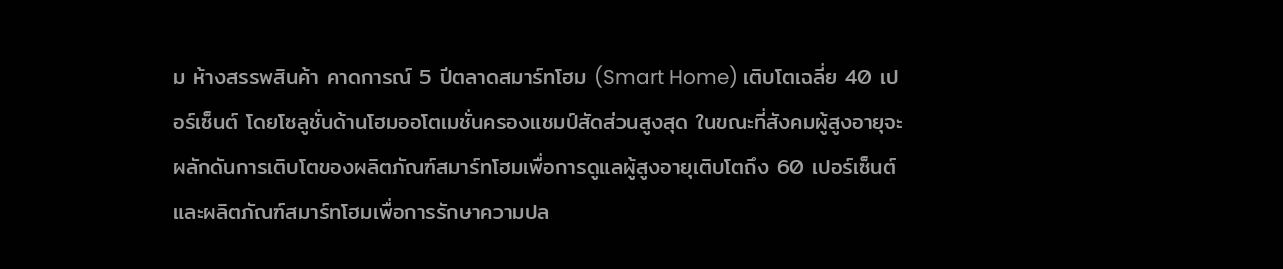ม ห้างสรรพสินค้า คาดการณ์ 5 ปีตลาดสมาร์ทโฮม (Smart Home) เติบโตเฉลี่ย 40 เปอร์เซ็นต์ โดยโซลูชั่นด้านโฮมออโตเมชั่นครองแชมป์สัดส่วนสูงสุด ในขณะที่สังคมผู้สูงอายุจะผลักดันการเติบโตของผลิตภัณฑ์สมาร์ทโฮมเพื่อการดูแลผู้สูงอายุเติบโตถึง 60 เปอร์เซ็นต์ และผลิตภัณฑ์สมาร์ทโฮมเพื่อการรักษาความปล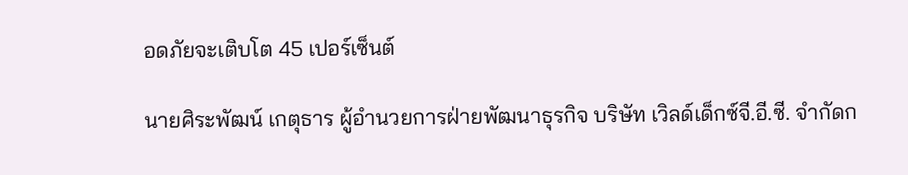อดภัยจะเติบโต 45 เปอร์เซ็นต์

นายศิระพัฒน์ เกตุธาร ผู้อำนวยการฝ่ายพัฒนาธุรกิจ บริษัท เวิลด์เด็กซ์จี.อี.ซี. จำกัดก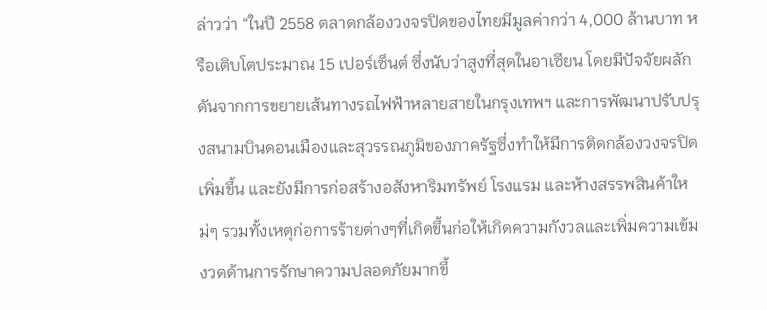ล่าวว่า “ในปี 2558 ตลาดกล้องวงจรปิดของไทยมีมูลค่ากว่า 4,000 ล้านบาท หรือเติบโตประมาณ 15 เปอร์เซ็นต์ ซึ่งนับว่าสูงที่สุดในอาเซียน โดยมีปัจจัยผลักดันจากการขยายเส้นทางรถไฟฟ้าหลายสายในกรุงเทพฯ และการพัฒนาปรับปรุงสนามบินดอนเมืองและสุวรรณภูมิของภาครัฐซึ่งทำให้มีการติดกล้องวงจรปิดเพิ่มขึ้น และยังมีการก่อสร้างอสังหาริมทรัพย์ โรงแรม และห้างสรรพสินค้าใหม่ๆ รวมทั้งเหตุก่อการร้ายต่างๆที่เกิดขึ้นก่อให้เกิดความกังวลและเพิ่มความเข้มงวดด้านการรักษาความปลอดภัยมากขึ้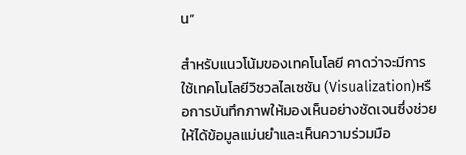น”

สำหรับแนวโน้มของเทคโนโลยี คาดว่าจะมีการใช้เทคโนโลยีวิชวลไลเซชัน (Visualization)หรือการบันทึกภาพให้มองเห็นอย่างชัดเจนซึ่งช่วยให้ได้ข้อมูลแม่นยำและเห็นความร่วมมือ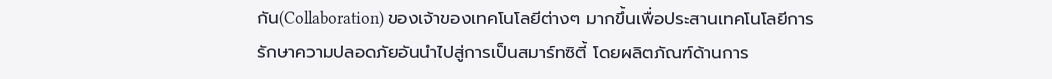กัน(Collaboration) ของเจ้าของเทคโนโลยีต่างๆ มากขึ้นเพื่อประสานเทคโนโลยีการรักษาความปลอดภัยอันนำไปสู่การเป็นสมาร์ทซิตี้ โดยผลิตภัณฑ์ด้านการ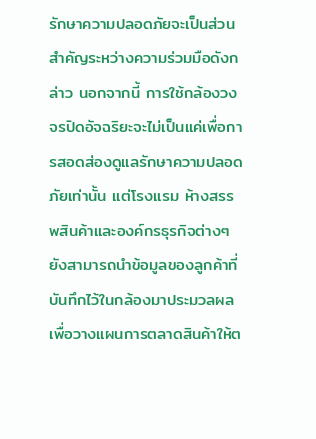รักษาความปลอดภัยจะเป็นส่วนสำคัญระหว่างความร่วมมือดังกล่าว นอกจากนี้ การใช้กล้องวงจรปิดอัจฉริยะจะไม่เป็นแค่เพื่อการสอดส่องดูแลรักษาความปลอดภัยเท่านั้น แต่โรงแรม ห้างสรรพสินค้าและองค์กรธุรกิจต่างๆ ยังสามารถนำข้อมูลของลูกค้าที่บันทึกไว้ในกล้องมาประมวลผลเพื่อวางแผนการตลาดสินค้าให้ต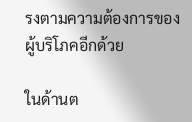รงตามความต้องการของผู้บริโภคอีกด้วย

ในด้านต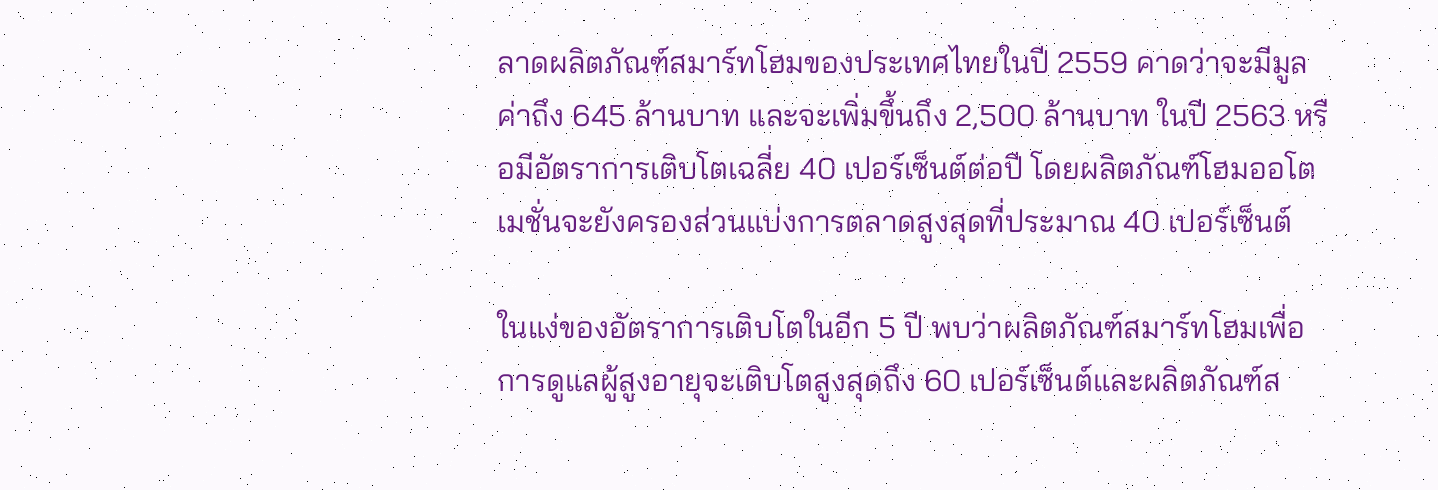ลาดผลิตภัณฑ์สมาร์ทโฮมของประเทศไทยในปี 2559 คาดว่าจะมีมูลค่าถึง 645 ล้านบาท และจะเพิ่มขึ้นถึง 2,500 ล้านบาท ในปี 2563 หรือมีอัตราการเติบโตเฉลี่ย 40 เปอร์เซ็นต์ต่อปี โดยผลิตภัณฑ์โฮมออโตเมชั่นจะยังครองส่วนแบ่งการตลาดสูงสุดที่ประมาณ 40 เปอร์เซ็นต์

ในแง่ของอัตราการเติบโตในอีก 5 ปี พบว่าผลิตภัณฑ์สมาร์ทโฮมเพื่อการดูแลผู้สูงอายุจะเติบโตสูงสุดถึง 60 เปอร์เซ็นต์และผลิตภัณฑ์ส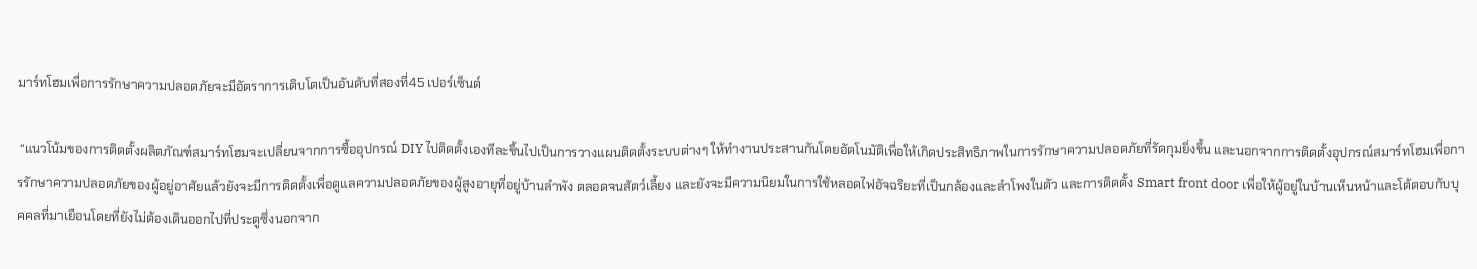มาร์ทโฮมเพื่อการรักษาความปลอดภัยจะมีอัตราการเติบโตเป็นอันดับที่สองที่45 เปอร์เซ็นต์

 “แนวโน้มของการติดตั้งผลิตภัณฑ์สมาร์ทโฮมจะเปลี่ยนจากการซื้ออุปกรณ์ DIY ไปติดตั้งเองทีละชิ้นไปเป็นการวางแผนติดตั้งระบบต่างๆ ให้ทำงานประสานกันโดยอัตโนมัติเพื่อให้เกิดประสิทธิภาพในการรักษาความปลอดภัยที่รัดกุมยิ่งขึ้น และนอกจากการติดตั้งอุปกรณ์สมาร์ทโฮมเพื่อการรักษาความปลอดภัยของผู้อยู่อาศัยแล้วยังจะมีการติดตั้งเพื่อดูแลความปลอดภัยของผู้สูงอายุที่อยู่บ้านลำพัง ตลอดจนสัตว์เลี้ยง และยังจะมีความนิยมในการใช้หลอดไฟอัจฉริยะที่เป็นกล้องและลำโพงในตัว และการติดตั้ง Smart front door เพื่อให้ผู้อยู่ในบ้านเห็นหน้าและโต้ตอบกับบุคคลที่มาเยือนโดยที่ยังไม่ต้องเดินออกไปที่ประตูซึ่งนอกจาก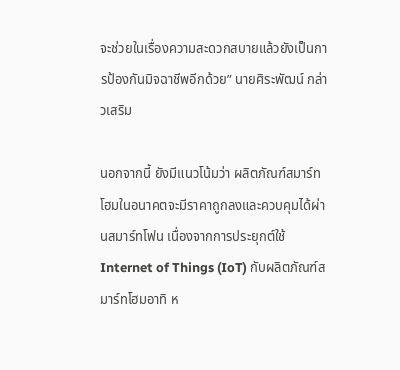จะช่วยในเรื่องความสะดวกสบายแล้วยังเป็นการป้องกันมิจฉาชีพอีกด้วย” นายศิระพัฒน์ กล่าวเสริม

นอกจากนี้ ยังมีแนวโน้มว่า ผลิตภัณฑ์สมาร์ทโฮมในอนาคตจะมีราคาถูกลงและควบคุมได้ผ่านสมาร์ทโฟน เนื่องจากการประยุกต์ใช้ Internet of Things (IoT) กับผลิตภัณฑ์สมาร์ทโฮมอาทิ ห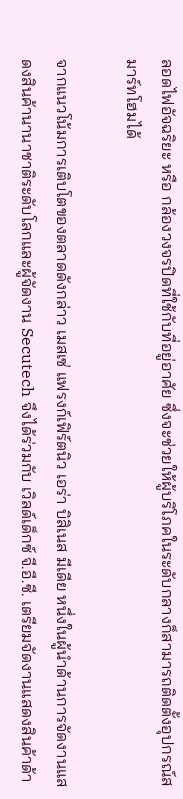ลอดไฟอัจฉริยะ หรือ กล้องวงจรปิดที่ใช้กับที่อยู่อาศัย ซึ่งจะช่วยให้ผู้บริโภคในระดับกลางก็สามารถติดตั้งอุปกรณ์สมาร์ทโฮมได้

จากแนวโน้มการเติบโตของตลาดดังกล่าว เมสเซ่ แฟรงก์เฟิร์ตนิว เอร่า บิสิเนส มีเดีย หนึ่งในผู้นำด้านการจัดงานแสดงสินค้านานาชาติระดับโลกและผู้จัดงาน Secutech จึงได้ร่วมกับ เวิลด์เด็กซ์ จี.อี.ซี. เตรียมจัดงานแสดงสินค้าด้า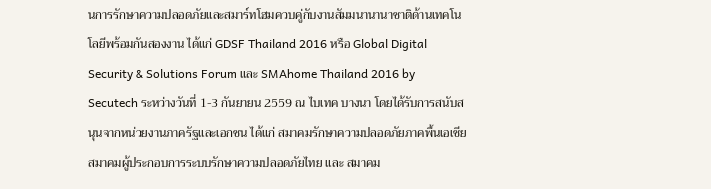นการรักษาความปลอดภัยและสมาร์ทโฮมควบคู่กับงานสัมมนานานาชาติด้านเทคโนโลยีพร้อมกันสองงาน ได้แก่ GDSF Thailand 2016 หรือ Global Digital Security & Solutions Forum และ SMAhome Thailand 2016 by Secutech ระหว่างวันที่ 1-3 กันยายน 2559 ณ ไบเทค บางนา โดยได้รับการสนับสนุนจากหน่วยงานภาครัฐและเอกชน ได้แก่ สมาคมรักษาความปลอดภัยภาคพื้นเอเชีย สมาคมผู้ประกอบการระบบรักษาความปลอดภัยไทย และ สมาคม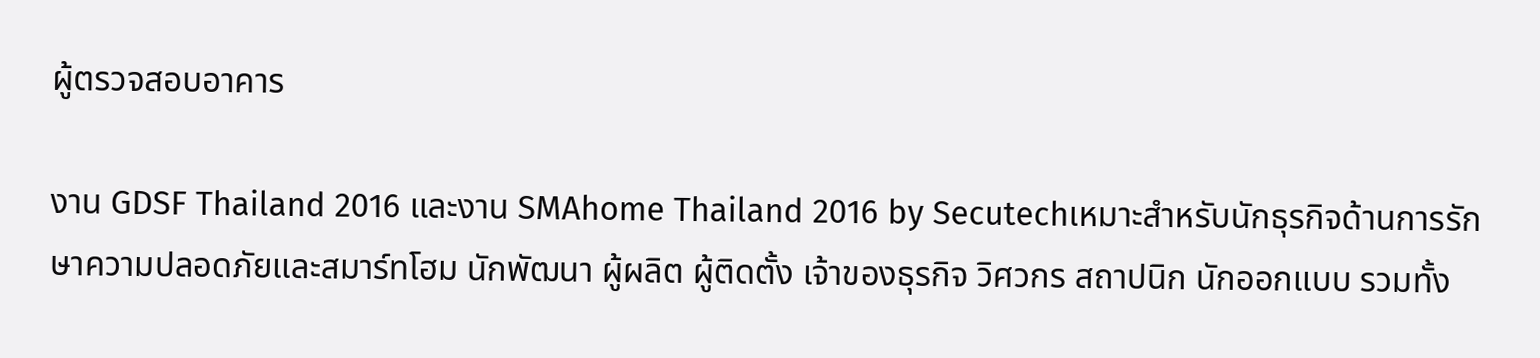ผู้ตรวจสอบอาคาร

งาน GDSF Thailand 2016 และงาน SMAhome Thailand 2016 by Secutechเหมาะสำหรับนักธุรกิจด้านการรักษาความปลอดภัยและสมาร์ทโฮม นักพัฒนา ผู้ผลิต ผู้ติดตั้ง เจ้าของธุรกิจ วิศวกร สถาปนิก นักออกแบบ รวมทั้ง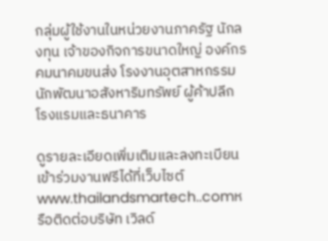กลุ่มผู้ใช้งานในหน่วยงานภาครัฐ นักลงทุน เจ้าของกิจการขนาดใหญ่ องค์กรคมนาคมขนส่ง โรงงานอุตสาหกรรม นักพัฒนาอสังหาริมทรัพย์ ผู้ค้าปลีก โรงแรมและธนาคาร

ดูรายละเอียดเพิ่มเติมและลงทะเบียนเข้าร่วมงานฟรีได้ที่เว็บไซต์ www.thailandsmartech..comหรือติดต่อบริษัท เวิลด์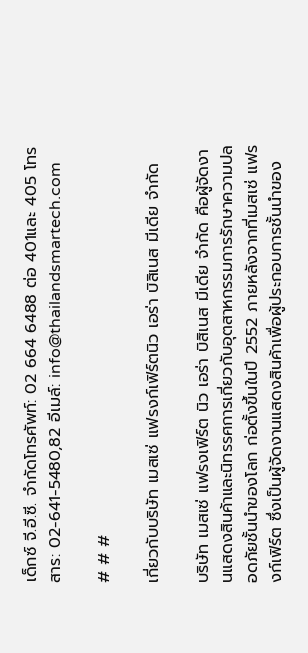เด็กซ์ จี.อี.ซี. จำกัดโทรศัพท์: 02 664 6488 ต่อ 401และ 405 โทรสาร: 02-641-5480,82 อีเมล์: info@thailandsmartech.com

# # #

เกี่ยวกับบริษัท เมสเซ่ แฟรงก์เฟิร์ตนิว เอร่า บิสิเนส มีเดีย จำกัด

บริษัท เมสเซ่ แฟรงเฟิร์ต นิว เอร่า บิสิเนส มีเดีย จำกัด คือผู้จัดงานแสดงสินค้าและนิทรรศการเกี่ยวกับอุตสาหกรรมการรักษาความปลอดภัยชั้นนำของโลก ก่อตั้งขึ้นในปี 2552 ภายหลังจากที่เมสเซ่ แฟรงก์เฟิร์ต ซึ่งเป็นผู้จัดงานแสดงสินค้าเพื่อผู้ประกอบการชั้นนำของ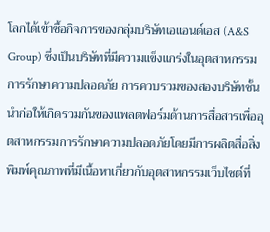โลกได้เข้าซื้อกิจการของกลุ่มบริษัทเอแอนด์เอส (A&S Group) ซึ่งเป็นบริษัทที่มีความแข็งแกร่งในอุตสาหกรรมการรักษาความปลอดภัย การควบรวมของสองบริษัทชั้นนำก่อให้เกิดรวมกันของแพลตฟอร์มด้านการสื่อสารเพื่ออุตสาหกรรมการรักษาความปลอดภัยโดยมีการผลิตสื่อสิ่งพิมพ์คุณภาพที่มีเนื้อหาเกี่ยวกับอุตสาหกรรมเว็บไซต์ที่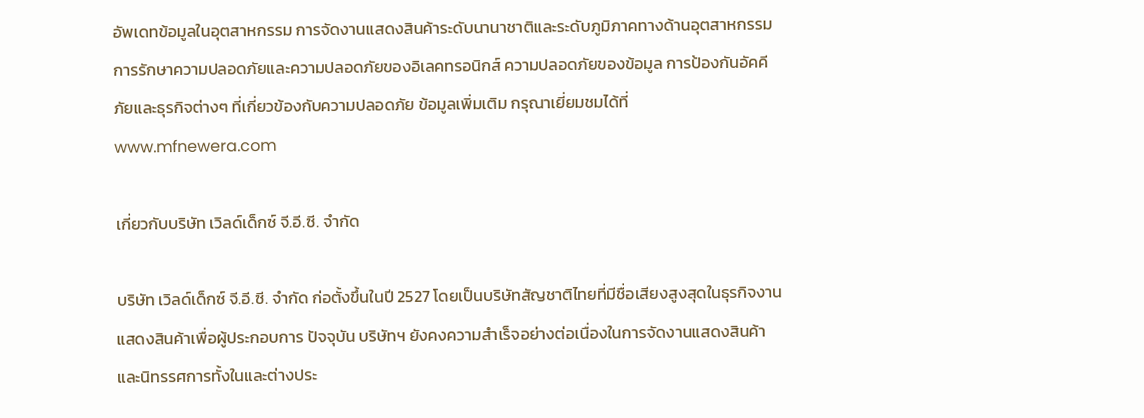อัพเดทข้อมูลในอุตสาหกรรม การจัดงานแสดงสินค้าระดับนานาชาติและระดับภูมิภาคทางด้านอุตสาหกรรมการรักษาความปลอดภัยและความปลอดภัยของอิเลคทรอนิกส์ ความปลอดภัยของข้อมูล การป้องกันอัคคีภัยและธุรกิจต่างๆ ที่เกี่ยวข้องกับความปลอดภัย ข้อมูลเพิ่มเติม กรุณาเยี่ยมชมได้ที่ www.mfnewera.com

เกี่ยวกับบริษัท เวิลด์เด็กซ์ จี.อี.ซี. จำกัด

บริษัท เวิลด์เด็กซ์ จี.อี.ซี. จำกัด ก่อตั้งขึ้นในปี 2527 โดยเป็นบริษัทสัญชาติไทยที่มีชื่อเสียงสูงสุดในธุรกิจงานแสดงสินค้าเพื่อผู้ประกอบการ ปัจจุบัน บริษัทฯ ยังคงความสำเร็จอย่างต่อเนื่องในการจัดงานแสดงสินค้าและนิทรรศการทั้งในและต่างประ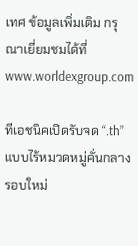เทศ ข้อมูลเพิ่มเติม กรุณาเยี่ยมชมได้ที่ www.worldexgroup.com

ทีเอชนิคเปิดรับจด “.th” แบบไร้หมวดหมู่คั่นกลาง รอบใหม่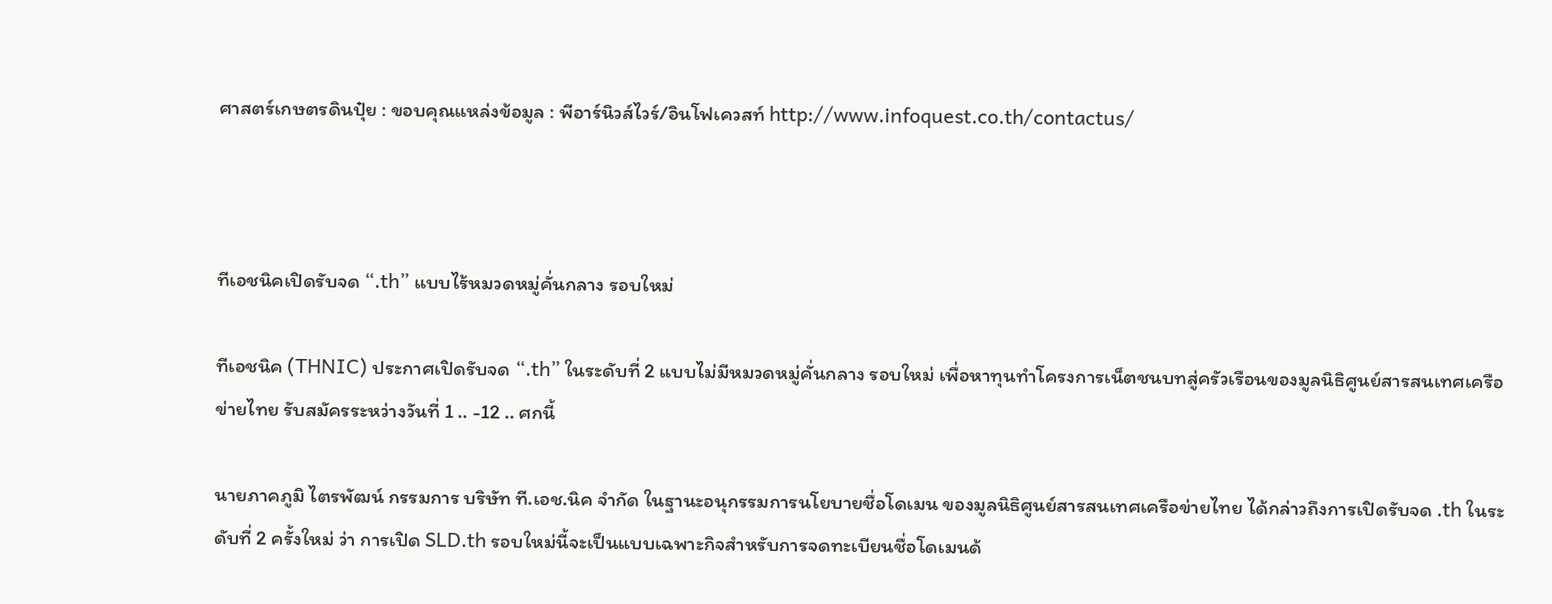ศาสตร์เกษตรดินปุ๋ย : ขอบคุณแหล่งข้อมูล : พีอาร์นิวส์ไวร์/อินโฟเควสท์ http://www.infoquest.co.th/contactus/



ทีเอชนิคเปิดรับจด “.th” แบบไร้หมวดหมู่คั่นกลาง รอบใหม่

ทีเอชนิค (THNIC) ประกาศเปิดรับจด “.th” ในระดับที่ 2 แบบไม่มีหมวดหมู่คั่นกลาง รอบใหม่ เพื่อหาทุนทำโครงการเน็ตชนบทสู่ครัวเรือนของมูลนิธิศูนย์สารสนเทศเครือข่ายไทย รับสมัครระหว่างวันที่ 1 .. -12 .. ศกนี้

นายภาคภูมิ ไตรพัฒน์ กรรมการ บริษัท ที.เอช.นิค จำกัด ในฐานะอนุกรรมการนโยบายชื่อโดเมน ของมูลนิธิศูนย์สารสนเทศเครือข่ายไทย ได้กล่าวถึงการเปิดรับจด .th ในระดับที่ 2 ครั้งใหม่ ว่า การเปิด SLD.th รอบใหม่นี้จะเป็นแบบเฉพาะกิจสำหรับการจดทะเบียนชื่อโดเมนด้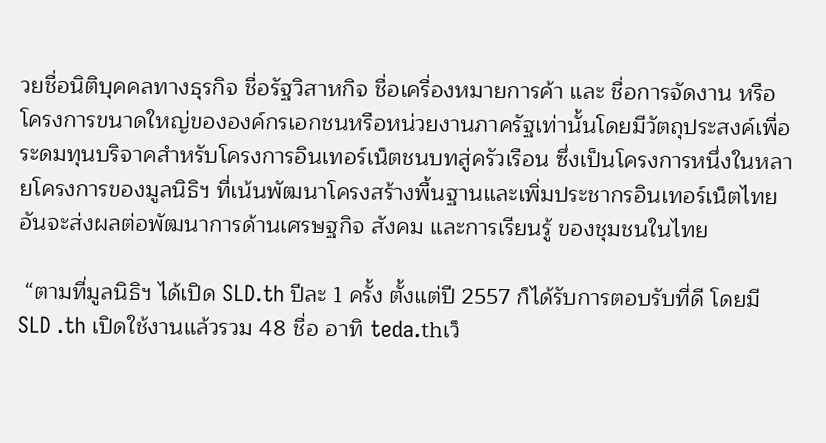วยชื่อนิติบุคคลทางธุรกิจ ชื่อรัฐวิสาหกิจ ชื่อเครื่องหมายการค้า และ ชื่อการจัดงาน หรือ โครงการขนาดใหญ่ขององค์กรเอกชนหรือหน่วยงานภาครัฐเท่านั้นโดยมีวัตถุประสงค์เพื่อระดมทุนบริจาคสำหรับโครงการอินเทอร์เน็ตชนบทสู่ครัวเรือน ซึ่งเป็นโครงการหนึ่งในหลายโครงการของมูลนิธิฯ ที่เน้นพัฒนาโครงสร้างพื้นฐานและเพิ่มประชากรอินเทอร์เน็ตไทย อันจะส่งผลต่อพัฒนาการด้านเศรษฐกิจ สังคม และการเรียนรู้ ของชุมชนในไทย

 “ตามที่มูลนิธิฯ ได้เปิด SLD.th ปีละ 1 ครั้ง ตั้งแต่ปี 2557 ก็ได้รับการตอบรับที่ดี โดยมี SLD .th เปิดใช้งานแล้วรวม 48 ชื่อ อาทิ teda.thเว็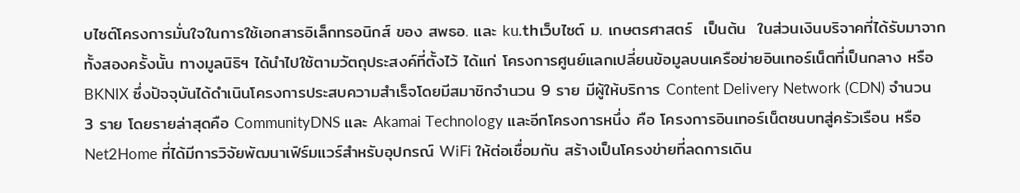บไซต์โครงการมั่นใจในการใช้เอกสารอิเล็กทรอนิกส์ ของ สพธอ. และ ku.thเว็บไซต์ ม. เกษตรศาสตร์  เป็นต้น  ในส่วนเงินบริจาคที่ได้รับมาจากทั้งสองครั้งนั้น ทางมูลนิธิฯ ได้นำไปใช้ตามวัตถุประสงค์ที่ตั้งไว้ ได้แก่ โครงการศูนย์แลกเปลี่ยนข้อมูลบนเครือข่ายอินเทอร์เน็ตที่เป็นกลาง หรือBKNIX ซึ่งปัจจุบันได้ดำเนินโครงการประสบความสำเร็จโดยมีสมาชิกจำนวน 9 ราย มีผู้ให้บริการ Content Delivery Network (CDN) จำนวน 3 ราย โดยรายล่าสุดคือ CommunityDNS และ Akamai Technology และอีกโครงการหนึ่ง คือ โครงการอินเทอร์เน็ตชนบทสู่ครัวเรือน หรือ Net2Home ที่ได้มีการวิจัยพัฒนาเฟิร์มแวร์สำหรับอุปกรณ์ WiFi ให้ต่อเชื่อมกัน สร้างเป็นโครงข่ายที่ลดการเดิน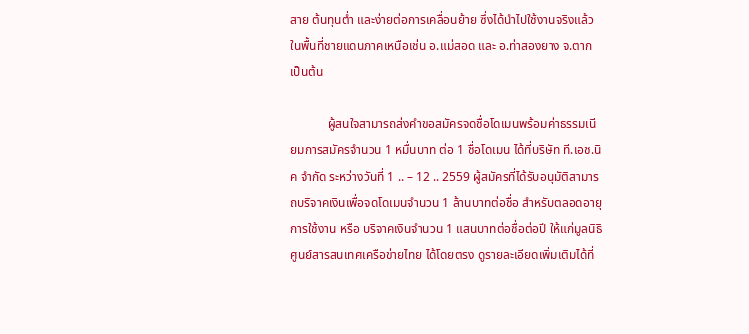สาย ต้นทุนต่ำ และง่ายต่อการเคลื่อนย้าย ซึ่งได้นำไปใช้งานจริงแล้วในพื้นที่ชายแดนภาคเหนือเช่น อ.แม่สอด และ อ.ท่าสองยาง จ.ตาก เป็นต้น

            ผู้สนใจสามารถส่งคำขอสมัครจดชื่อโดเมนพร้อมค่าธรรมเนียมการสมัครจำนวน 1 หมื่นบาท ต่อ 1 ชื่อโดเมน ได้ที่บริษัท ที.เอช.นิค จำกัด ระหว่างวันที่ 1 .. – 12 .. 2559 ผู้สมัครที่ได้รับอนุมัติสามารถบริจาคเงินเพื่อจดโดเมนจำนวน 1 ล้านบาทต่อชื่อ สำหรับตลอดอายุการใช้งาน หรือ บริจาคเงินจำนวน 1 แสนบาทต่อชื่อต่อปี ให้แก่มูลนิธิศูนย์สารสนเทศเครือข่ายไทย ได้โดยตรง ดูรายละเอียดเพิ่มเติมได้ที่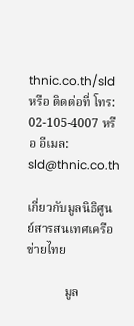thnic.co.th/sld หรือ ติดต่อที่ โทร: 02-105-4007 หรือ อีเมล: sld@thnic.co.th

เกี่ยวกับมูลนิธิศูนย์สารสนเทศเครือข่ายไทย

            มูล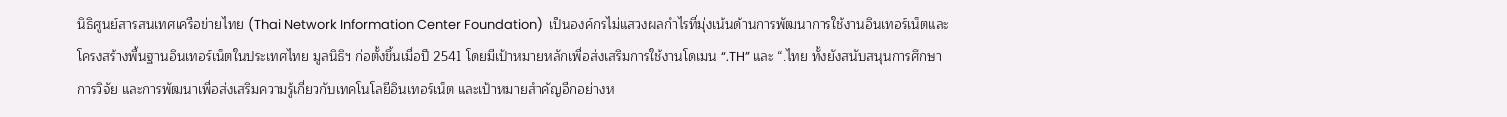นิธิศูนย์สารสนเทศเครือข่ายไทย (Thai Network Information Center Foundation)  เป็นองค์กรไม่แสวงผลกำไรที่มุ่งเน้นด้านการพัฒนาการใช้งานอินเทอร์เน็ตและโครงสร้างพื้นฐานอินเทอร์เน็ตในประเทศไทย มูลนิธิฯ ก่อตั้งขึ้นเมื่อปี 2541 โดยมีเป้าหมายหลักเพื่อส่งเสริมการใช้งานโดเมน “.TH” และ “.ไทย ทั้งยังสนับสนุนการศึกษา การวิจัย และการพัฒนาเพื่อส่งเสริมความรู้เกี่ยวกับเทคโนโลยีอินเทอร์เน็ต และเป้าหมายสำคัญอีกอย่างห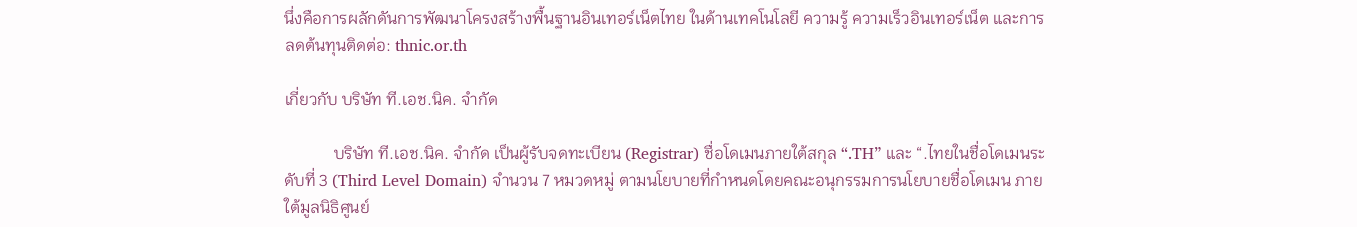นึ่งคือการผลักดันการพัฒนาโครงสร้างพื้นฐานอินเทอร์เน็ตไทย ในด้านเทคโนโลยี ความรู้ ความเร็วอินเทอร์เน็ต และการลดต้นทุนติดต่อ: thnic.or.th

เกี่ยวกับ บริษัท ที.เอช.นิค. จำกัด

            บริษัท ที.เอช.นิค. จำกัด เป็นผู้รับจดทะเบียน (Registrar) ชื่อโดเมนภายใต้สกุล “.TH” และ “.ไทยในชื่อโดเมนระดับที่ 3 (Third Level Domain) จำนวน 7 หมวดหมู่ ตามนโยบายที่กำหนดโดยคณะอนุกรรมการนโยบายชื่อโดเมน ภายใต้มูลนิธิศูนย์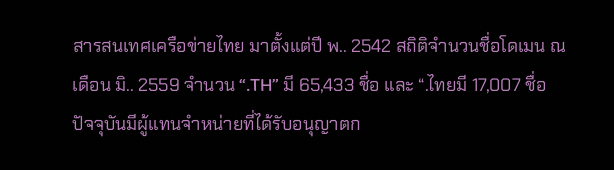สารสนเทศเครือข่ายไทย มาตั้งแต่ปี พ.. 2542 สถิติจำนวนชื่อโดเมน ณ เดือน มิ.. 2559 จำนวน “.TH” มี 65,433 ชื่อ และ “.ไทยมี 17,007 ชื่อ ปัจจุบันมีผู้แทนจำหน่ายที่ได้รับอนุญาตก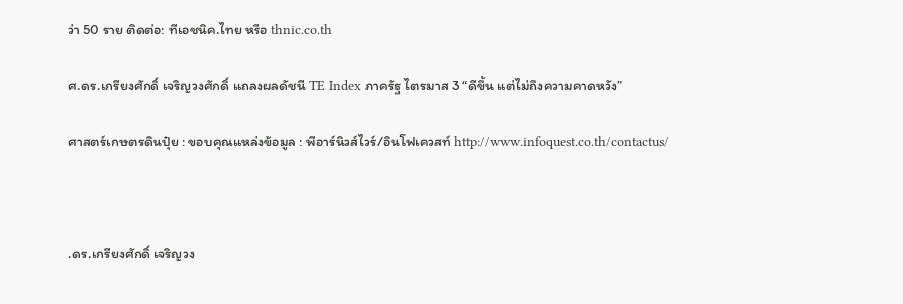ว่า 50 ราย ติดต่อ: ทีเอชนิค.ไทย หรือ thnic.co.th

ศ.ดร.เกรียงศักดิ์ เจริญวงศักดิ์ แถลงผลดัชนี TE Index ภาครัฐ ไตรมาส 3 “ดีขึ้น แต่ไม่ถึงความคาดหวัง”

ศาสตร์เกษตรดินปุ๋ย : ขอบคุณแหล่งข้อมูล : พีอาร์นิวส์ไวร์/อินโฟเควสท์ http://www.infoquest.co.th/contactus/



.ดร.เกรียงศักดิ์ เจริญวง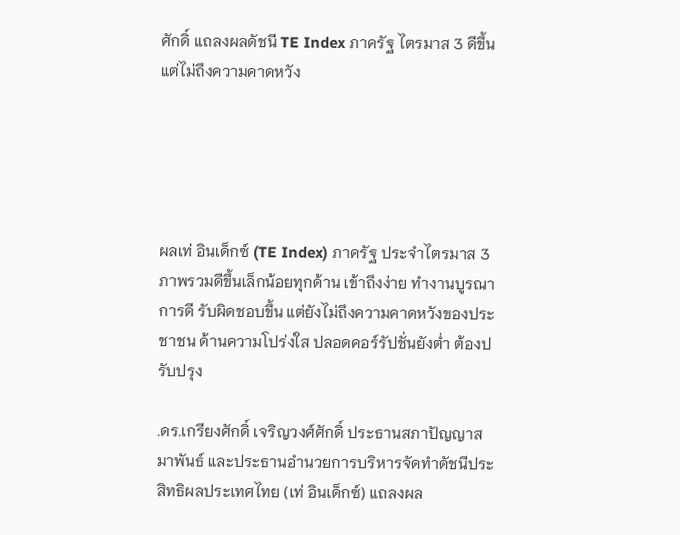ศักดิ์ แถลงผลดัชนี TE Index ภาครัฐ ไตรมาส 3 ดีขึ้น แต่ไม่ถึงความคาดหวัง





ผลเท่ อินเด็กซ์ (TE Index) ภาครัฐ ประจำไตรมาส 3 ภาพรวมดีขึ้นเล็กน้อยทุกด้าน เข้าถึงง่าย ทำงานบูรณาการดี รับผิดชอบขึ้น แต่ยังไม่ถึงความคาดหวังของประชาชน ด้านความโปร่งใส ปลอดคอร์รัปชั่นยังต่ำ ต้องปรับปรุง

.ดร.เกรียงศักดิ์ เจริญวงศ์ศักดิ์ ประธานสภาปัญญาสมาพันธ์ และประธานอำนวยการบริหารจัดทำดัชนีประสิทธิผลประเทศไทย (เท่ อินเด็กซ์) แถลงผล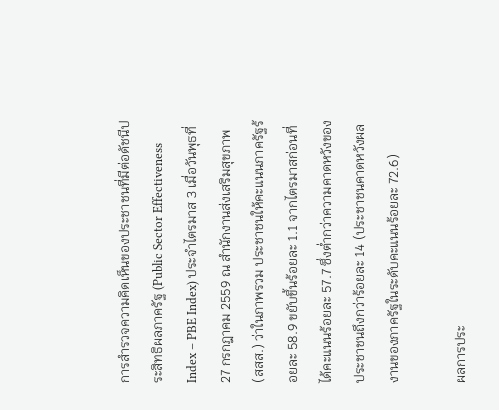การสำรวจความคิดเห็นของประชาชนที่มีต่อดัชนีประสิทธิผลภาครัฐ (Public Sector Effectiveness Index – PBE Index) ประจำไตรมาส 3 เมื่อวันพุธที่ 27 กรกฎาคม 2559 ณ สำนักงานส่งเสริมสุขภาพ (สสส.) ว่าในภาพรวม ประชาชนให้คะแนนภาครัฐร้อยละ 58.9 ขยับขึ้นร้อยละ 1.1 จากไตรมาสก่อนที่ได้คะแนนร้อยละ 57.7 ซึ่งต่ำกว่าความคาดหวังของประชาชนถึงกว่าร้อยละ 14 (ประชาชนคาดหวังผลงานของภาครัฐในระดับคะแนนร้อยละ 72.6)

ผลการประ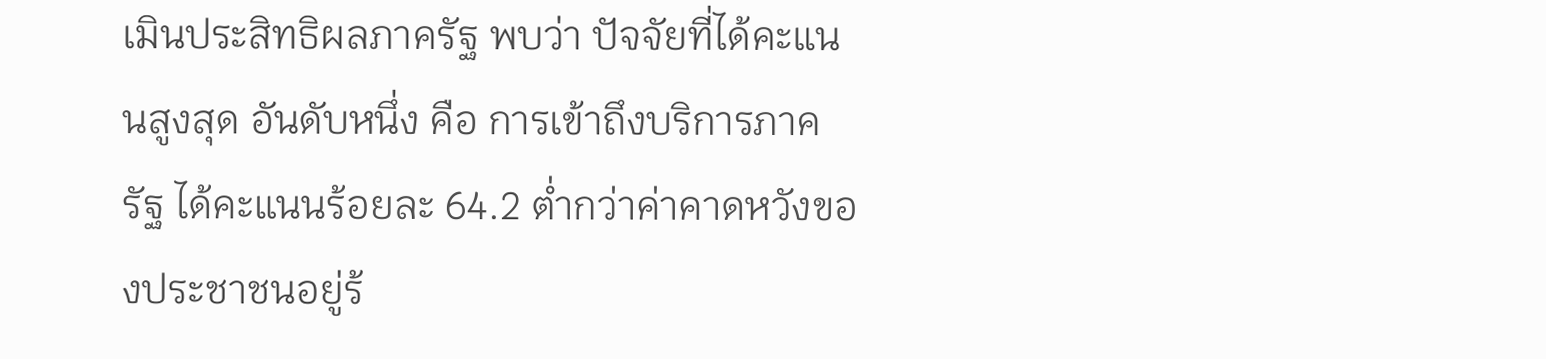เมินประสิทธิผลภาครัฐ พบว่า ปัจจัยที่ได้คะแนนสูงสุด อันดับหนึ่ง คือ การเข้าถึงบริการภาครัฐ ได้คะแนนร้อยละ 64.2 ต่ำกว่าค่าคาดหวังของประชาชนอยู่ร้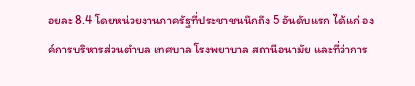อยละ 8.4 โดยหน่วยงานภาครัฐที่ประชาชนนึกถึง 5 อันดับแรก ได้แก่ องค์การบริหารส่วนตำบล เทศบาล โรงพยาบาล สถานีอนามัย และที่ว่าการ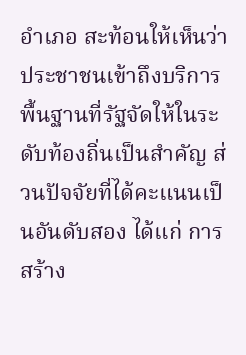อำเภอ สะท้อนให้เห็นว่าประชาชนเข้าถึงบริการพื้นฐานที่รัฐจัดให้ในระดับท้องถิ่นเป็นสำคัญ ส่วนปัจจัยที่ได้คะแนนเป็นอันดับสอง ได้แก่ การสร้าง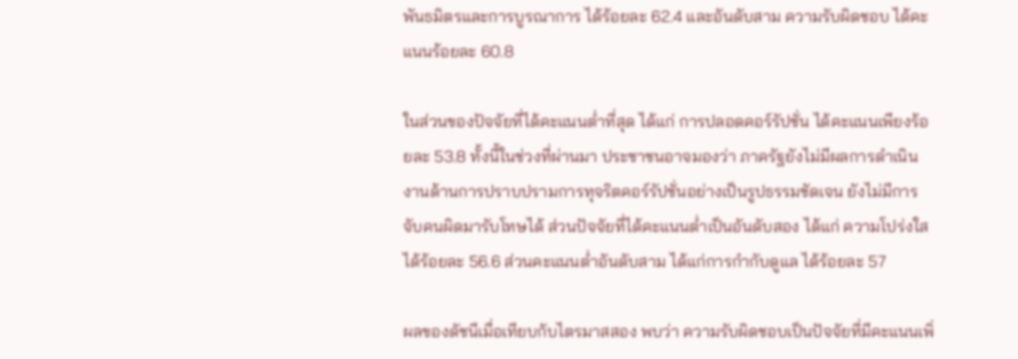พันธมิตรและการบูรณาการ ได้ร้อยละ 62.4 และอันดับสาม ความรับผิดชอบ ได้คะแนนร้อยละ 60.8

ในส่วนของปัจจัยที่ได้คะแนนต่ำที่สุด ได้แก่ การปลอดคอร์รัปชั่น ได้คะแนนเพียงร้อยละ 53.8 ทั้งนี้ในช่วงที่ผ่านมา ประชาชนอาจมองว่า ภาครัฐยังไม่มีผลการดำเนินงานด้านการปราบปรามการทุจริตคอร์รัปชั่นอย่างเป็นรูปธรรมชัดเจน ยังไม่มีการจับคนผิดมารับโทษได้ ส่วนปัจจัยที่ได้คะแนนต่ำเป็นอันดับสอง ได้แก่ ความโปร่งใส ได้ร้อยละ 56.6 ส่วนคะแนนต่ำอันดับสาม ได้แก่การกำกับดูแล ได้ร้อยละ 57

ผลของดัชนีเมื่อเทียบกับไตรมาสสอง พบว่า ความรับผิดชอบเป็นปัจจัยที่มีคะแนนเพิ่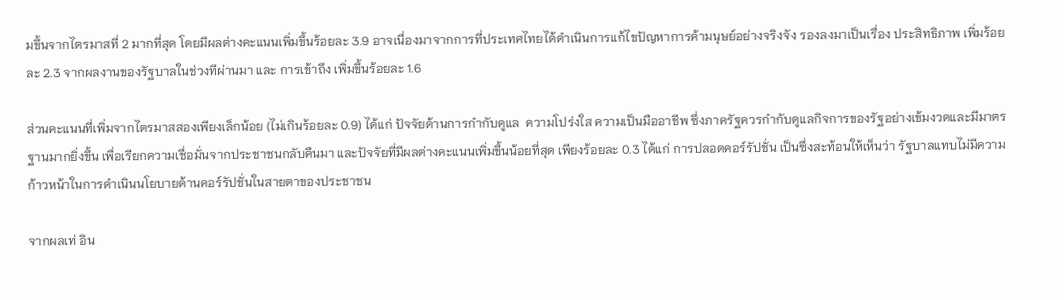มขึ้นจากไตรมาสที่ 2 มากที่สุด โดยมีผลต่างคะแนนเพิ่มขึ้นร้อยละ 3.9 อาจเนื่องมาจากการที่ประเทศไทยได้ดำเนินการแก้ไขปัญหาการค้ามนุษย์อย่างจริงจัง รองลงมาเป็นเรื่อง ประสิทธิภาพ เพิ่มร้อยละ 2.3 จากผลงานของรัฐบาลในช่วงทีผ่านมา และ การเข้าถึง เพิ่มขึ้นร้อยละ 1.6

ส่วนคะแนนที่เพิ่มจากไตรมาสสองเพียงเล็กน้อย (ไม่เกินร้อยละ 0.9) ได้แก่ ปัจจัยด้านการกำกับดูแล  ความโปร่งใส ความเป็นมืออาชีพ ซึ่งภาครัฐควรกำกับดูแลกิจการของรัฐอย่างเข้มงวดและมีมาตรฐานมากยิ่งขึ้น เพื่อเรียกความเชื่อมั่นจากประชาชนกลับคืนมา และปัจจัยที่มีผลต่างคะแนนเพิ่มขึ้นน้อยที่สุด เพียงร้อยละ 0.3 ได้แก่ การปลอดคอร์รัปชั่น เป็นซึ่งสะท้อนให้เห็นว่า รัฐบาลแทบไม่มีความก้าวหน้าในการดำเนินนโยบายด้านคอร์รัปชั่นในสายตาของประชาชน

จากผลเท่ อิน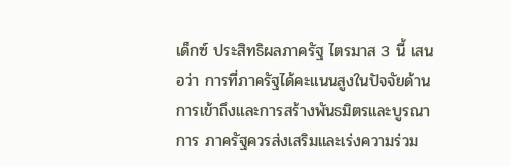เด็กซ์ ประสิทธิผลภาครัฐ ไตรมาส 3 นี้ เสนอว่า การที่ภาครัฐได้คะแนนสูงในปัจจัยด้านการเข้าถึงและการสร้างพันธมิตรและบูรณาการ ภาครัฐควรส่งเสริมและเร่งความร่วม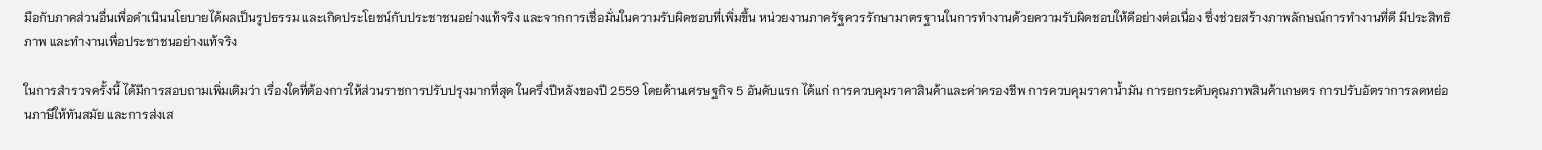มือกับภาคส่วนอื่นเพื่อดำเนินนโยบายได้ผลเป็นรูปธรรม และเกิดประโยชน์กับประชาชนอย่างแท้จริง และจากการเชื่อมั่นในความรับผิดชอบที่เพิ่มขึ้น หน่วยงานภาครัฐควรรักษามาตรฐานในการทำงานด้วยความรับผิดชอบให้ดีอย่างต่อเนื่อง ซึ่งช่วยสร้างภาพลักษณ์การทำงานที่ดี มีประสิทธิภาพ และทำงานเพื่อประชาชนอย่างแท้จริง

ในการสำรวจครั้งนี้ ได้มีการสอบถามเพิ่มเติมว่า เรื่องใดที่ต้องการให้ส่วนราชการปรับปรุงมากที่สุด ในครึ่งปีหลังของปี 2559 โดยด้านเศรษฐกิจ 5 อันดับแรก ได้แก่ การควบคุมราคาสินค้าและค่าครองชีพ การควบคุมราคาน้ำมัน การยกระดับคุณภาพสินค้าเกษตร การปรับอัตราการลดหย่อนภาษีให้ทันสมัย และการส่งเส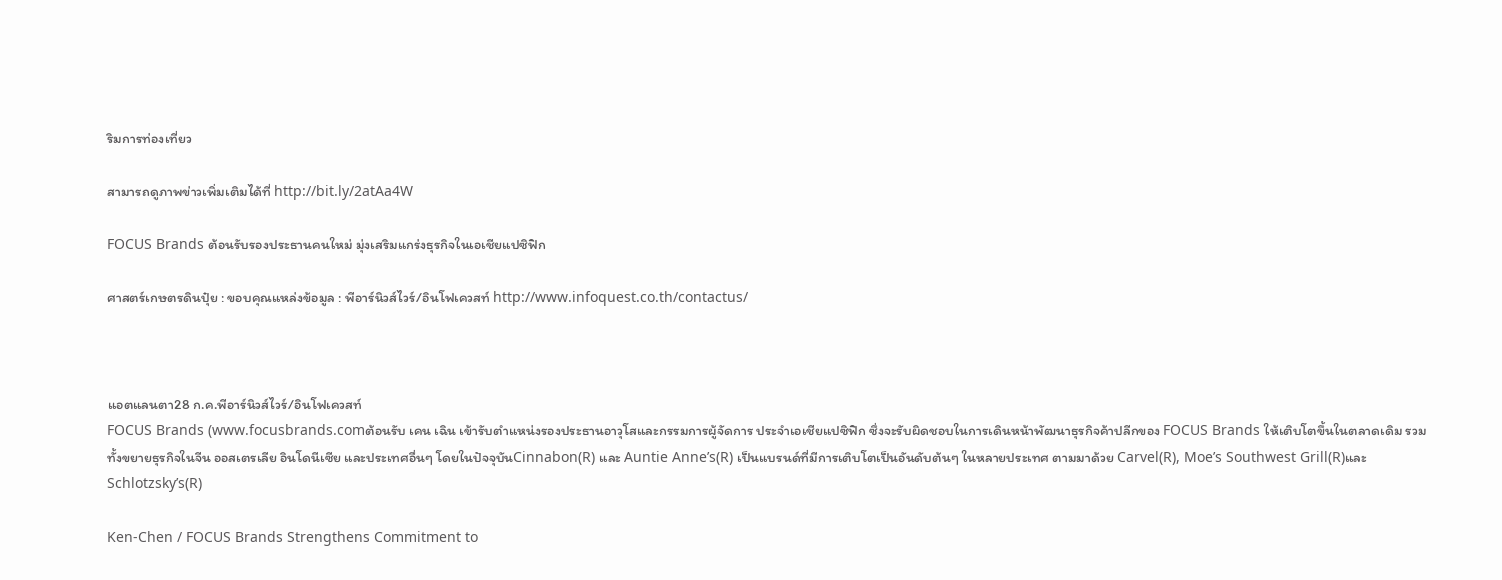ริมการท่องเที่ยว

สามารถดูภาพข่าวเพิ่มเติมได้ที่ http://bit.ly/2atAa4W

FOCUS Brands ต้อนรับรองประธานคนใหม่ มุ่งเสริมแกร่งธุรกิจในเอเชียแปซิฟิก

ศาสตร์เกษตรดินปุ๋ย : ขอบคุณแหล่งข้อมูล : พีอาร์นิวส์ไวร์/อินโฟเควสท์ http://www.infoquest.co.th/contactus/



แอตแลนตา28 ก.ค.พีอาร์นิวส์ไวร์/อินโฟเควสท์
FOCUS Brands (www.focusbrands.comต้อนรับ เคน เฉิน เข้ารับตำแหน่งรองประธานอาวุโสและกรรมการผู้จัดการ ประจำเอเชียแปซิฟิก ซึ่งจะรับผิดชอบในการเดินหน้าพัฒนาธุรกิจค้าปลีกของ FOCUS Brands ให้เติบโตขึ้นในตลาดเดิม รวมทั้งขยายธุรกิจในจีน ออสเตรเลีย อินโดนีเซีย และประเทศอื่นๆ โดยในปัจจุบันCinnabon(R) และ Auntie Anne’s(R) เป็นแบรนด์ที่มีการเติบโตเป็นอันดับต้นๆ ในหลายประเทศ ตามมาด้วย Carvel(R), Moe’s Southwest Grill(R)และ Schlotzsky’s(R)

Ken-Chen / FOCUS Brands Strengthens Commitment to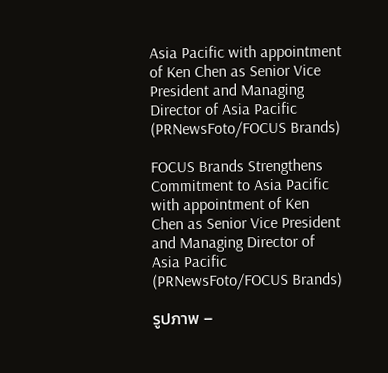Asia Pacific with appointment of Ken Chen as Senior Vice President and Managing Director of Asia Pacific (PRNewsFoto/FOCUS Brands)

FOCUS Brands Strengthens Commitment to Asia Pacific with appointment of Ken Chen as Senior Vice President and Managing Director of Asia Pacific (PRNewsFoto/FOCUS Brands)

รูปภาพ –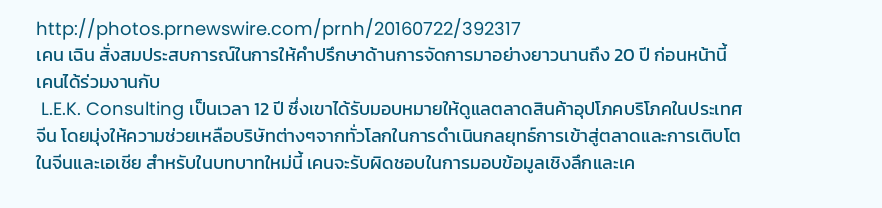http://photos.prnewswire.com/prnh/20160722/392317
เคน เฉิน สั่งสมประสบการณ์ในการให้คำปรึกษาด้านการจัดการมาอย่างยาวนานถึง 20 ปี ก่อนหน้านี้ เคนได้ร่วมงานกับ
 L.E.K. Consulting เป็นเวลา 12 ปี ซึ่งเขาได้รับมอบหมายให้ดูแลตลาดสินค้าอุปโภคบริโภคในประเทศจีน โดยมุ่งให้ความช่วยเหลือบริษัทต่างๆจากทั่วโลกในการดำเนินกลยุทธ์การเข้าสู่ตลาดและการเติบโตในจีนและเอเชีย สำหรับในบทบาทใหม่นี้ เคนจะรับผิดชอบในการมอบข้อมูลเชิงลึกและเค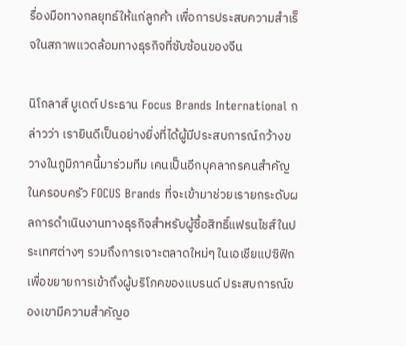รื่องมือทางกลยุทธ์ให้แก่ลูกค้า เพื่อการประสบความสำเร็จในสภาพแวดล้อมทางธุรกิจที่ซับซ้อนของจีน

นิโกลาส์ บูเดต์ ประธาน Focus Brands International กล่าวว่า เรายินดีเป็นอย่างยิ่งที่ได้ผู้มีประสบการณ์กว้างขวางในภูมิภาคนี้มาร่วมทีม เคนเป็นอีกบุคลากรคนสำคัญในครอบครัว FOCUS Brands ที่จะเข้ามาช่วยเรายกระดับผลการดำเนินงานทางธุรกิจสำหรับผู้ซื้อสิทธิ์แฟรนไชส์ในประเทศต่างๆ รวมถึงการเจาะตลาดใหม่ๆ ในเอเชียแปซิฟิก เพื่อขยายการเข้าถึงผู้บริโภคของแบรนด์ ประสบการณ์ของเขามีความสำคัญอ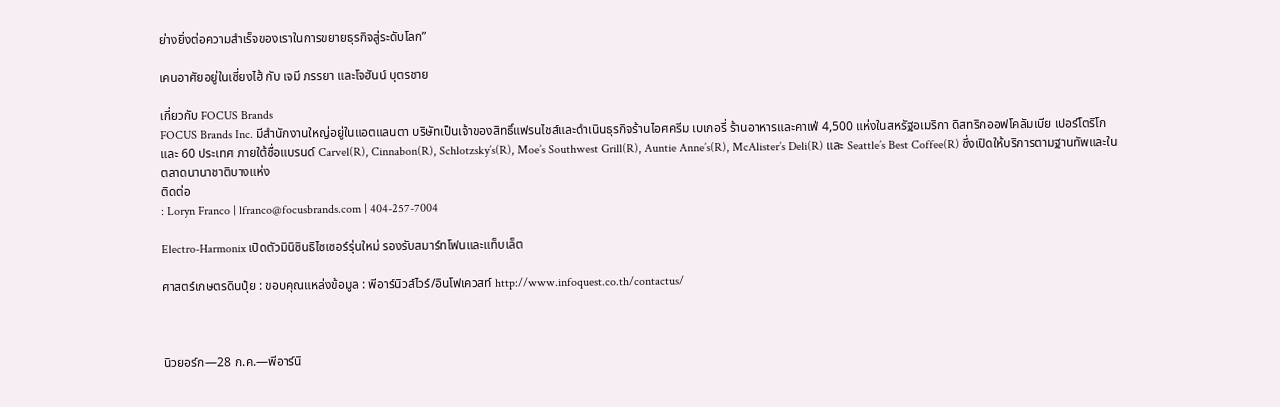ย่างยิ่งต่อความสำเร็จของเราในการขยายธุรกิจสู่ระดับโลก”

เคนอาศัยอยู่ในเซี่ยงไฮ้ กับ เจมี ภรรยา และโจฮันน์ บุตรชาย

เกี่ยวกับ FOCUS Brands
FOCUS Brands Inc. มีสำนักงานใหญ่อยู่ในแอตแลนตา บริษัทเป็นเจ้าของสิทธิ์แฟรนไชส์และดำเนินธุรกิจร้านไอศครีม เบเกอรี่ ร้านอาหารและคาเฟ่ 4,500 แห่งในสหรัฐอเมริกา ดิสทริกออฟโคลัมเบีย เปอร์โตริโก และ 60 ประเทศ ภายใต้ชื่อแบรนด์ Carvel(R), Cinnabon(R), Schlotzsky’s(R), Moe’s Southwest Grill(R), Auntie Anne’s(R), McAlister’s Deli(R) และ Seattle’s Best Coffee(R) ซึ่งเปิดให้บริการตามฐานทัพและในตลาดนานาชาติบางแห่ง
ติดต่อ
: Loryn Franco | lfranco@focusbrands.com | 404-257-7004

Electro-Harmonix เปิดตัวมินิซินธิไซเซอร์รุ่นใหม่ รองรับสมาร์ทโฟนและแท็บเล็ต

ศาสตร์เกษตรดินปุ๋ย : ขอบคุณแหล่งข้อมูล : พีอาร์นิวส์ไวร์/อินโฟเควสท์ http://www.infoquest.co.th/contactus/



นิวยอร์ก—28 ก.ค.—พีอาร์นิ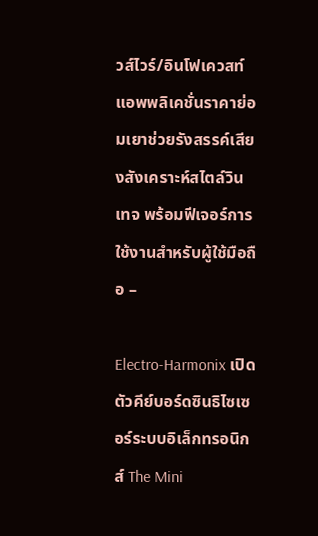วส์ไวร์/อินโฟเควสท์
แอพพลิเคชั่นราคาย่อมเยาช่วยรังสรรค์เสียงสังเคราะห์สไตล์วินเทจ พร้อมฟีเจอร์การใช้งานสำหรับผู้ใช้มือถือ –

Electro-Harmonix เปิดตัวคีย์บอร์ดซินธิไซเซอร์ระบบอิเล็กทรอนิกส์ The Mini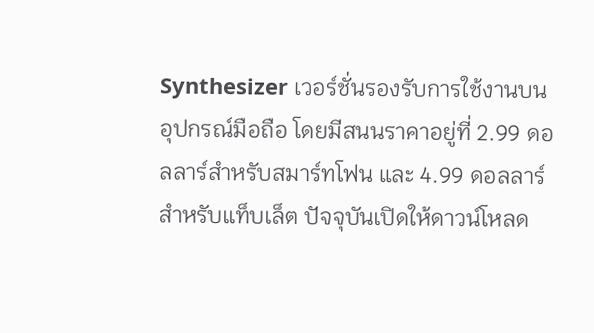Synthesizer เวอร์ชั่นรองรับการใช้งานบนอุปกรณ์มือถือ โดยมีสนนราคาอยู่ที่ 2.99 ดอลลาร์สำหรับสมาร์ทโฟน และ 4.99 ดอลลาร์สำหรับแท็บเล็ต ปัจจุบันเปิดให้ดาวน์โหลด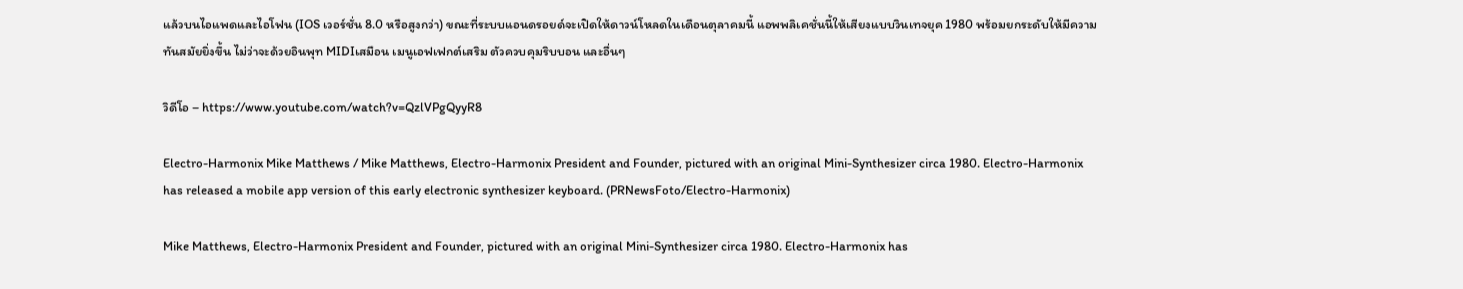แล้วบนไอแพดและไอโฟน (IOS เวอร์ชั่น 8.0 หรือสูงกว่า) ขณะที่ระบบแอนดรอยด์จะเปิดให้ดาวน์โหลดในเดือนตุลาคมนี้ แอพพลิเคชั่นนี้ให้เสียงแบบวินเทจยุค 1980 พร้อมยกระดับให้มีความทันสมัยยิ่งขึ้น ไม่ว่าจะด้วยอินพุท MIDIเสมือน เมนูเอฟเฟกต์เสริม ตัวควบคุมริบบอน และอื่นๆ

วิดีโอ – https://www.youtube.com/watch?v=QzlVPgQyyR8

Electro-Harmonix Mike Matthews / Mike Matthews, Electro-Harmonix President and Founder, pictured with an original Mini-Synthesizer circa 1980. Electro-Harmonix has released a mobile app version of this early electronic synthesizer keyboard. (PRNewsFoto/Electro-Harmonix)

Mike Matthews, Electro-Harmonix President and Founder, pictured with an original Mini-Synthesizer circa 1980. Electro-Harmonix has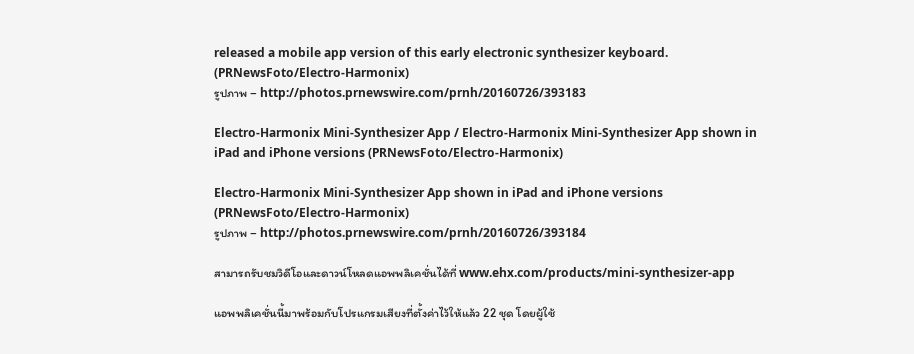released a mobile app version of this early electronic synthesizer keyboard. (PRNewsFoto/Electro-Harmonix)
รูปภาพ – http://photos.prnewswire.com/prnh/20160726/393183

Electro-Harmonix Mini-Synthesizer App / Electro-Harmonix Mini-Synthesizer App shown in iPad and iPhone versions (PRNewsFoto/Electro-Harmonix)

Electro-Harmonix Mini-Synthesizer App shown in iPad and iPhone versions (PRNewsFoto/Electro-Harmonix)
รูปภาพ – http://photos.prnewswire.com/prnh/20160726/393184

สามารถรับชมวิดีโอและดาวน์โหลดแอพพลิเคชั่นได้ที่ www.ehx.com/products/mini-synthesizer-app

แอพพลิเคชั่นนี้มาพร้อมกับโปรแกรมเสียงที่ตั้งค่าไว้ให้แล้ว 22 ชุด โดยผู้ใช้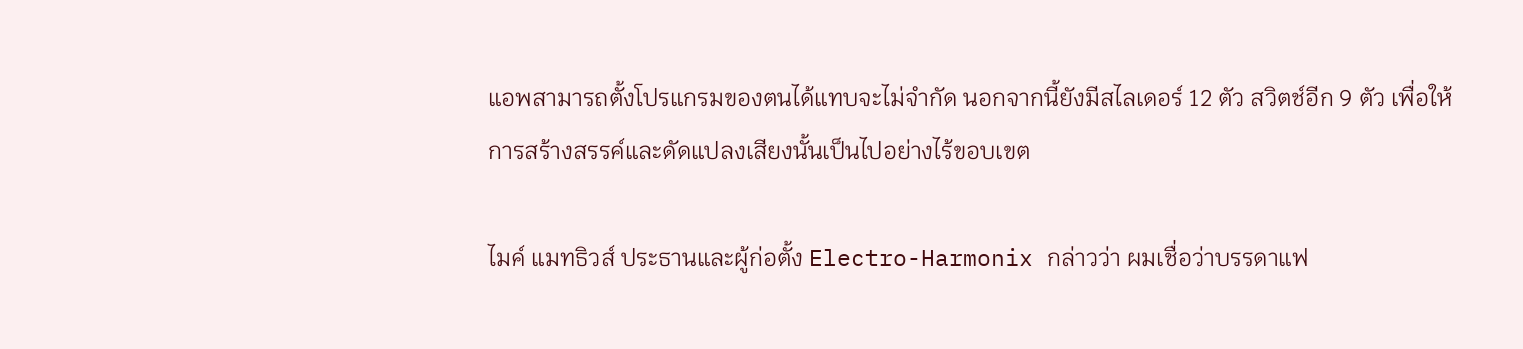แอพสามารถตั้งโปรแกรมของตนได้แทบจะไม่จำกัด นอกจากนี้ยังมีสไลเดอร์ 12 ตัว สวิตช์อีก 9 ตัว เพื่อให้การสร้างสรรค์และดัดแปลงเสียงนั้นเป็นไปอย่างไร้ขอบเขต

ไมค์ แมทธิวส์ ประธานและผู้ก่อตั้ง Electro-Harmonix กล่าวว่า ผมเชื่อว่าบรรดาแฟ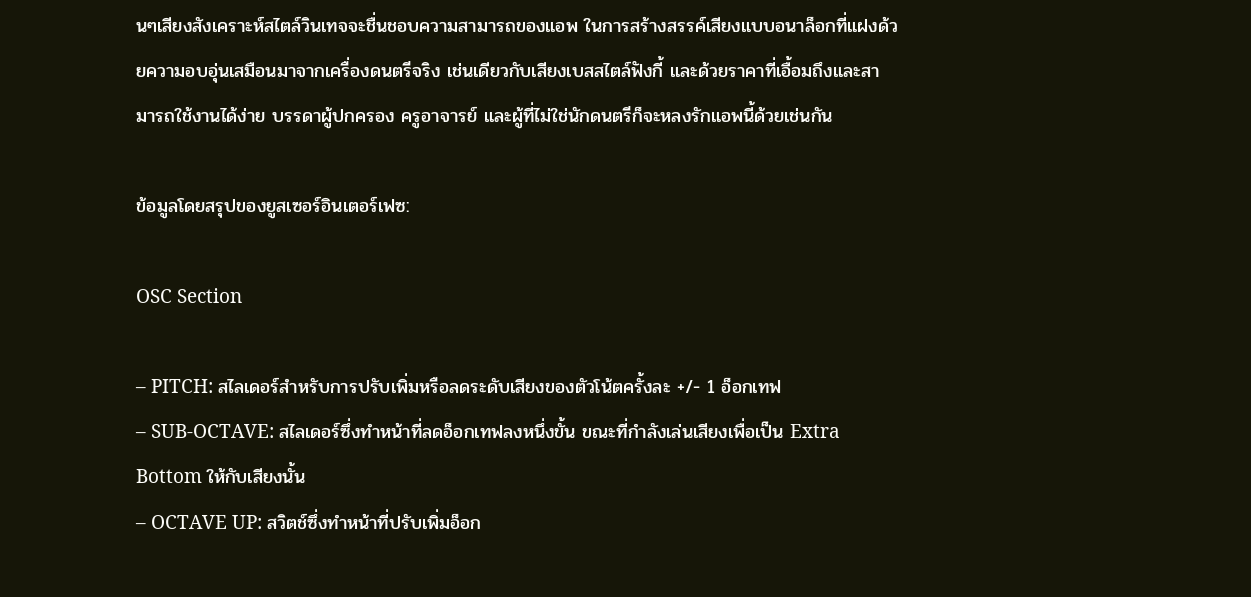นๆเสียงสังเคราะห์สไตล์วินเทจจะชื่นชอบความสามารถของแอพ ในการสร้างสรรค์เสียงแบบอนาล็อกที่แฝงด้วยความอบอุ่นเสมือนมาจากเครื่องดนตรีจริง เช่นเดียวกับเสียงเบสสไตล์ฟังกี้ และด้วยราคาที่เอื้อมถึงและสามารถใช้งานได้ง่าย บรรดาผู้ปกครอง ครูอาจารย์ และผู้ที่ไม่ใช่นักดนตรีก็จะหลงรักแอพนี้ด้วยเช่นกัน

ข้อมูลโดยสรุปของยูสเซอร์อินเตอร์เฟซ:

OSC Section

– PITCH: สไลเดอร์สำหรับการปรับเพิ่มหรือลดระดับเสียงของตัวโน้ตครั้งละ +/- 1 อ็อกเทฟ
– SUB-OCTAVE: สไลเดอร์ซึ่งทำหน้าที่ลดอ็อกเทฟลงหนึ่งขั้น ขณะที่กำลังเล่นเสียงเพื่อเป็น Extra Bottom ให้กับเสียงนั้น
– OCTAVE UP: สวิตช์ซึ่งทำหน้าที่ปรับเพิ่มอ็อก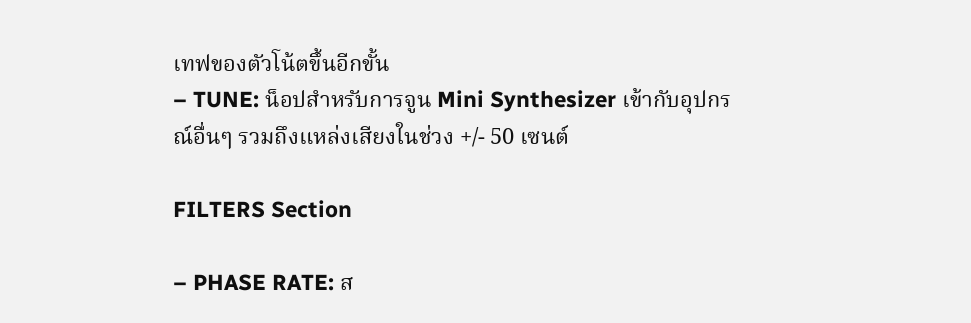เทฟของตัวโน้ตขึ้นอีกขั้น
– TUNE: น็อปสำหรับการจูน Mini Synthesizer เข้ากับอุปกรณ์อื่นๆ รวมถึงแหล่งเสียงในช่วง +/- 50 เซนต์

FILTERS Section

– PHASE RATE: ส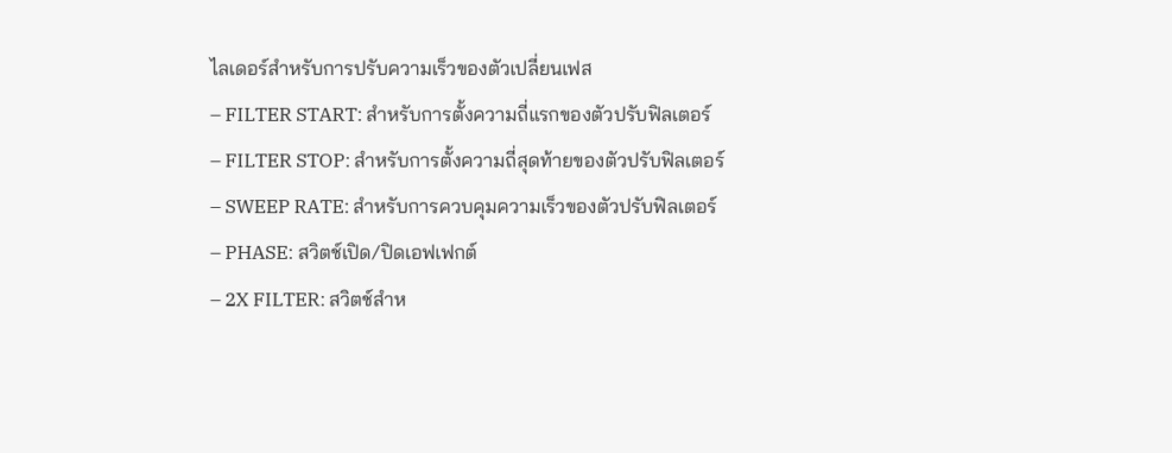ไลเดอร์สำหรับการปรับความเร็วของตัวเปลี่ยนเฟส
– FILTER START: สำหรับการตั้งความถี่แรกของตัวปรับฟิลเตอร์
– FILTER STOP: สำหรับการตั้งความถี่สุดท้ายของตัวปรับฟิลเตอร์
– SWEEP RATE: สำหรับการควบคุมความเร็วของตัวปรับฟิลเตอร์
– PHASE: สวิตช์เปิด/ปิดเอฟเฟกต์
– 2X FILTER: สวิตช์สำห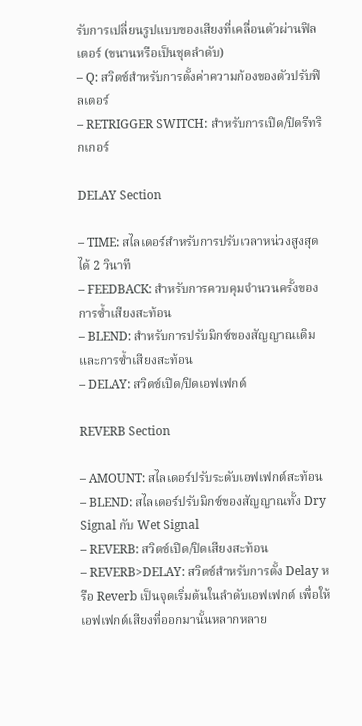รับการเปลี่ยนรูปแบบของเสียงที่เคลื่อนตัวผ่านฟิลเตอร์ (ขนานหรือเป็นชุดลำดับ)
– Q: สวิตช์สำหรับการตั้งค่าความก้องของตัวปรับฟิลเตอร์
– RETRIGGER SWITCH: สำหรับการเปิด/ปิดรีทริกเกอร์

DELAY Section

– TIME: สไลเดอร์สำหรับการปรับเวลาหน่วงสูงสุดได้ 2 วินาที
– FEEDBACK: สำหรับการควบคุมจำนวนครั้งของการซ้ำเสียงสะท้อน
– BLEND: สำหรับการปรับมิกซ์ของสัญญาณเดิมและการซ้ำเสียงสะท้อน
– DELAY: สวิตช์เปิด/ปิดเอฟเฟกต์

REVERB Section

– AMOUNT: สไลเดอร์ปรับระดับเอฟเฟกต์สะท้อน
– BLEND: สไลเดอร์ปรับมิกซ์ของสัญญาณทั้ง Dry Signal กับ Wet Signal
– REVERB: สวิตช์เปิด/ปิดเสียงสะท้อน
– REVERB>DELAY: สวิตช์สำหรับการตั้ง Delay หรือ Reverb เป็นจุดเริ่มต้นในลำดับเอฟเฟกต์ เพื่อให้เอฟเฟกต์เสียงที่ออกมานั้นหลากหลาย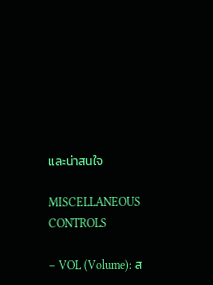และน่าสนใจ

MISCELLANEOUS CONTROLS

– VOL (Volume): ส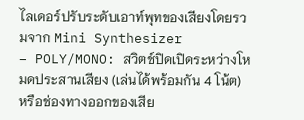ไลเดอร์ปรับระดับเอาท์พุทของเสียงโดยรวมจาก Mini Synthesizer
– POLY/MONO: สวิตช์ปิดเปิดระหว่างโหมดประสานเสียง (เล่นได้พร้อมกัน 4 โน้ต) หรือช่องทางออกของเสีย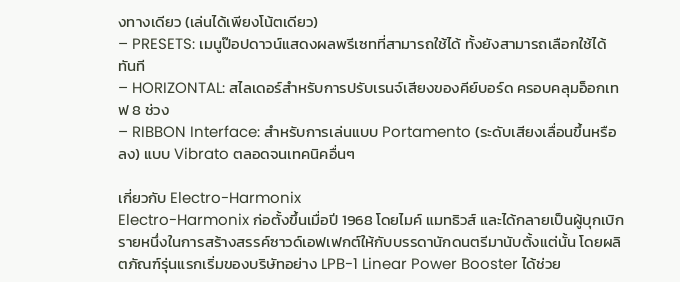งทางเดียว (เล่นได้เพียงโน้ตเดียว)
– PRESETS: เมนูป๊อปดาวน์แสดงผลพรีเซทที่สามารถใช้ได้ ทั้งยังสามารถเลือกใช้ได้ทันที
– HORIZONTAL: สไลเดอร์สำหรับการปรับเรนจ์เสียงของคีย์บอร์ด ครอบคลุมอ็อกเทฟ 8 ช่วง
– RIBBON Interface: สำหรับการเล่นแบบ Portamento (ระดับเสียงเลื่อนขึ้นหรือลง) แบบ Vibrato ตลอดจนเทคนิคอื่นๆ

เกี่ยวกับ Electro-Harmonix
Electro-Harmonix ก่อตั้งขึ้นเมื่อปี 1968 โดยไมค์ แมทธิวส์ และได้กลายเป็นผู้บุกเบิกรายหนึ่งในการสร้างสรรค์ซาวด์เอฟเฟกต์ให้กับบรรดานักดนตรีมานับตั้งแต่นั้น โดยผลิตภัณฑ์รุ่นแรกเริ่มของบริษัทอย่าง LPB-1 Linear Power Booster ได้ช่วย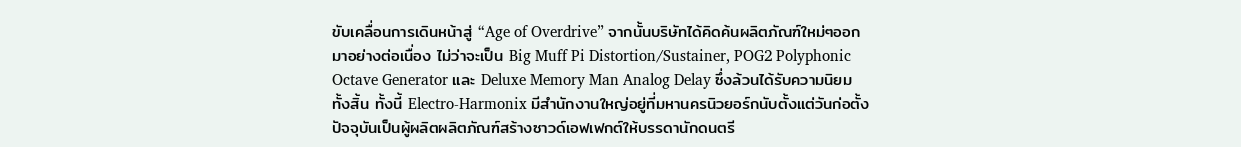ขับเคลื่อนการเดินหน้าสู่ “Age of Overdrive” จากนั้นบริษัทได้คิดค้นผลิตภัณฑ์ใหม่ๆออกมาอย่างต่อเนื่อง ไม่ว่าจะเป็น Big Muff Pi Distortion/Sustainer, POG2 Polyphonic Octave Generator และ Deluxe Memory Man Analog Delay ซึ่งล้วนได้รับความนิยมทั้งสิ้น ทั้งนี้ Electro-Harmonix มีสำนักงานใหญ่อยู่ที่มหานครนิวยอร์กนับตั้งแต่วันก่อตั้ง ปัจจุบันเป็นผู้ผลิตผลิตภัณฑ์สร้างซาวด์เอฟเฟกต์ให้บรรดานักดนตรี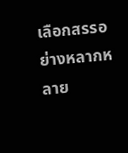เลือกสรรอย่างหลากหลาย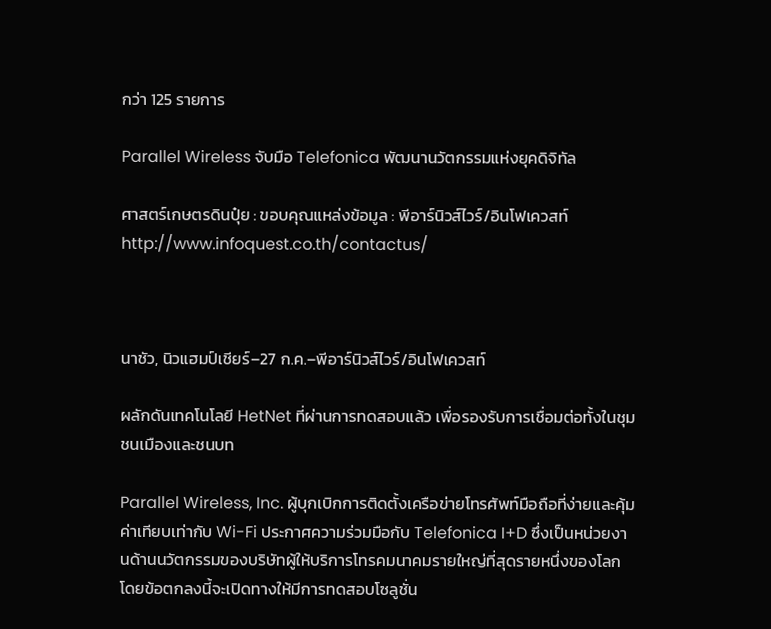กว่า 125 รายการ

Parallel Wireless จับมือ Telefonica พัฒนานวัตกรรมแห่งยุคดิจิทัล

ศาสตร์เกษตรดินปุ๋ย : ขอบคุณแหล่งข้อมูล : พีอาร์นิวส์ไวร์/อินโฟเควสท์ http://www.infoquest.co.th/contactus/



นาชัว, นิวแฮมป์เชียร์–27 ก.ค.–พีอาร์นิวส์ไวร์/อินโฟเควสท์

ผลักดันเทคโนโลยี HetNet ที่ผ่านการทดสอบแล้ว เพื่อรองรับการเชื่อมต่อทั้งในชุมชนเมืองและชนบท

Parallel Wireless, Inc. ผู้บุกเบิกการติดตั้งเครือข่ายโทรศัพท์มือถือที่ง่ายและคุ้มค่าเทียบเท่ากับ Wi-Fi ประกาศความร่วมมือกับ Telefonica I+D ซึ่งเป็นหน่วยงานด้านนวัตกรรมของบริษัทผู้ให้บริการโทรคมนาคมรายใหญ่ที่สุดรายหนึ่งของโลก โดยข้อตกลงนี้จะเปิดทางให้มีการทดสอบโซลูชั่น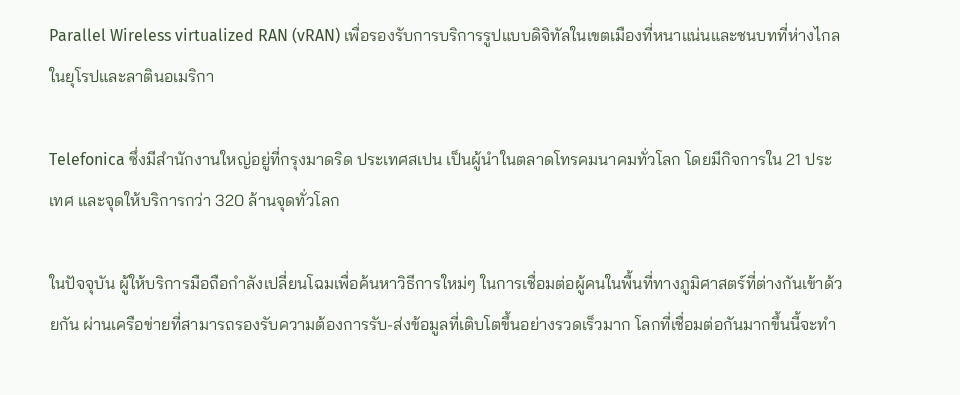Parallel Wireless virtualized RAN (vRAN) เพื่อรองรับการบริการรูปแบบดิจิทัลในเขตเมืองที่หนาแน่นและชนบทที่ห่างไกลในยุโรปและลาตินอเมริกา

Telefonica ซึ่งมีสำนักงานใหญ่อยู่ที่กรุงมาดริด ประเทศสเปน เป็นผู้นำในตลาดโทรคมนาคมทั่วโลก โดยมีกิจการใน 21 ประเทศ และจุดให้บริการกว่า 320 ล้านจุดทั่วโลก

ในปัจจุบัน ผู้ให้บริการมือถือกำลังเปลี่ยนโฉมเพื่อค้นหาวิธีการใหม่ๆ ในการเชื่อมต่อผู้คนในพื้นที่ทางภูมิศาสตร์ที่ต่างกันเข้าด้วยกัน ผ่านเครือข่ายที่สามารถรองรับความต้องการรับ-ส่งข้อมูลที่เติบโตขึ้นอย่างรวดเร็วมาก โลกที่เชื่อมต่อกันมากขึ้นนี้จะทำ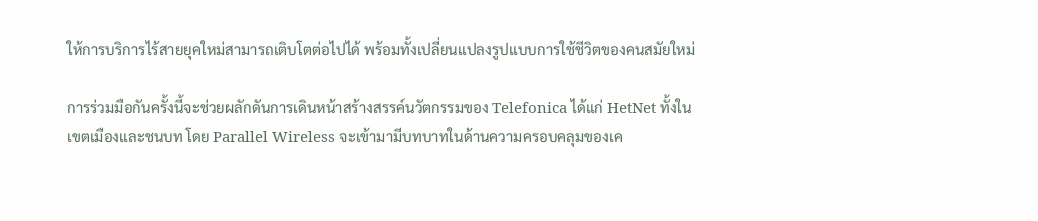ให้การบริการไร้สายยุคใหม่สามารถเติบโตต่อไปได้ พร้อมทั้งเปลี่ยนแปลงรูปแบบการใช้ชีวิตของคนสมัยใหม่

การร่วมมือกันครั้งนี้จะช่วยผลักดันการเดินหน้าสร้างสรรค์นวัตกรรมของ Telefonica ได้แก่ HetNet ทั้งในเขตเมืองและชนบท โดย Parallel Wireless จะเข้ามามีบทบาทในด้านความครอบคลุมของเค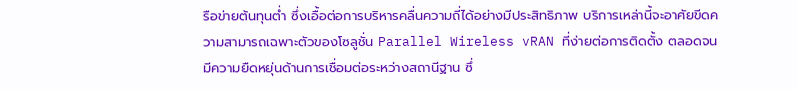รือข่ายต้นทุนต่ำ ซึ่งเอื้อต่อการบริหารคลื่นความถี่ได้อย่างมีประสิทธิภาพ บริการเหล่านี้จะอาศัยขีดความสามารถเฉพาะตัวของโซลูชั่น Parallel Wireless vRAN ที่ง่ายต่อการติดตั้ง ตลอดจนมีความยืดหยุ่นด้านการเชื่อมต่อระหว่างสถานีฐาน ซึ่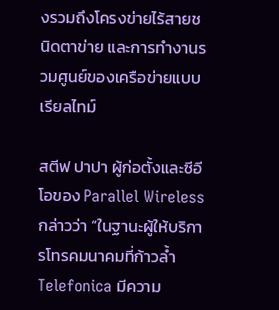งรวมถึงโครงข่ายไร้สายชนิดตาข่าย และการทำงานรวมศูนย์ของเครือข่ายแบบเรียลไทม์

สตีฟ ปาปา ผู้ก่อตั้งและซีอีโอของ Parallel Wireless กล่าวว่า “ในฐานะผู้ให้บริการโทรคมนาคมที่ก้าวล้ำ Telefonica มีความ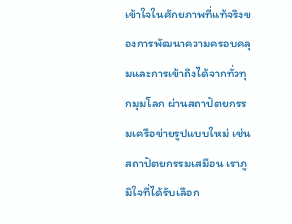เข้าใจในศักยภาพที่แท้จริงของการพัฒนาความครอบคลุมและการเข้าถึงได้จากทั่วทุกมุมโลก ผ่านสถาปัตยกรรมเครือข่ายรูปแบบใหม่ เช่น สถาปัตยกรรมเสมือน เราภูมิใจที่ได้รับเลือก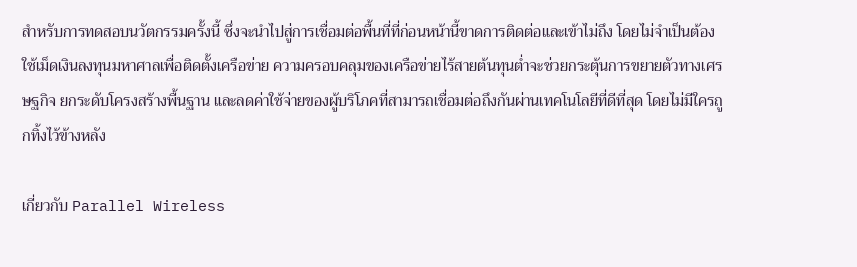สำหรับการทดสอบนวัตกรรมครั้งนี้ ซึ่งจะนำไปสู่การเชื่อมต่อพื้นที่ที่ก่อนหน้านี้ขาดการติดต่อและเข้าไม่ถึง โดยไม่จำเป็นต้องใช้เม็ดเงินลงทุนมหาศาลเพื่อติดตั้งเครือข่าย ความครอบคลุมของเครือข่ายไร้สายต้นทุนต่ำจะช่วยกระตุ้นการขยายตัวทางเศรษฐกิจ ยกระดับโครงสร้างพื้นฐาน และลดค่าใช้จ่ายของผู้บริโภคที่สามารถเชื่อมต่อถึงกันผ่านเทคโนโลยีที่ดีที่สุด โดยไม่มีใครถูกทิ้งไว้ข้างหลัง

เกี่ยวกับ Parallel Wireless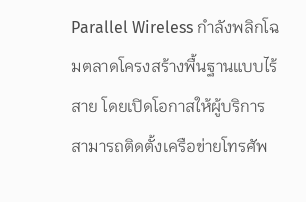Parallel Wireless กำลังพลิกโฉมตลาดโครงสร้างพื้นฐานแบบไร้สาย โดยเปิดโอกาสให้ผู้บริการสามารถติดตั้งเครือข่ายโทรศัพ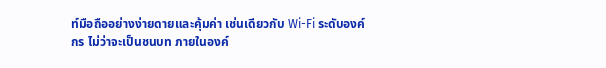ท์มือถืออย่างง่ายดายและคุ้มค่า เช่นเดียวกับ Wi-Fi ระดับองค์กร ไม่ว่าจะเป็นชนบท ภายในองค์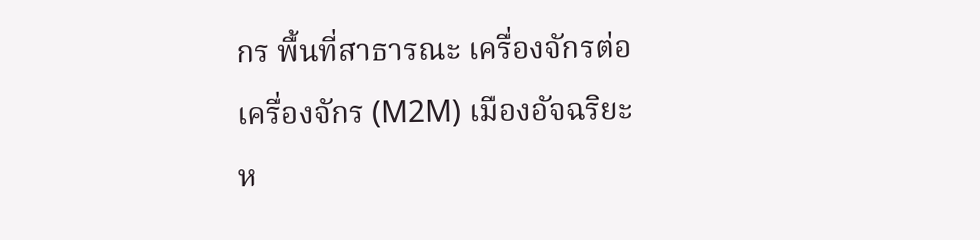กร พื้นที่สาธารณะ เครื่องจักรต่อเครื่องจักร (M2M) เมืองอัจฉริยะ ห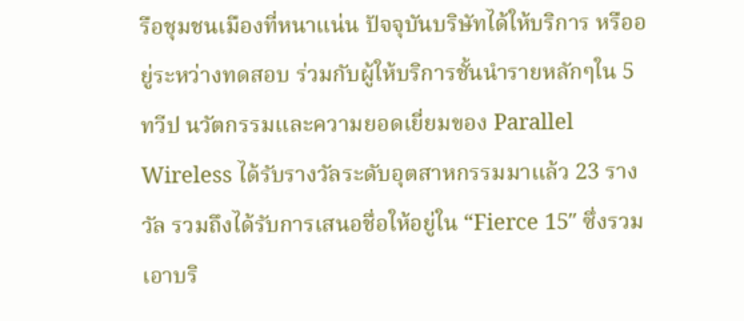รือชุมชนเมืองที่หนาแน่น ปัจจุบันบริษัทได้ให้บริการ หรืออยู่ระหว่างทดสอบ ร่วมกับผู้ให้บริการชั้นนำรายหลักๆใน 5 ทวีป นวัตกรรมและความยอดเยี่ยมของ Parallel Wireless ได้รับรางวัลระดับอุตสาหกรรมมาแล้ว 23 รางวัล รวมถึงได้รับการเสนอชื่อให้อยู่ใน “Fierce 15″ ซึ่งรวมเอาบริ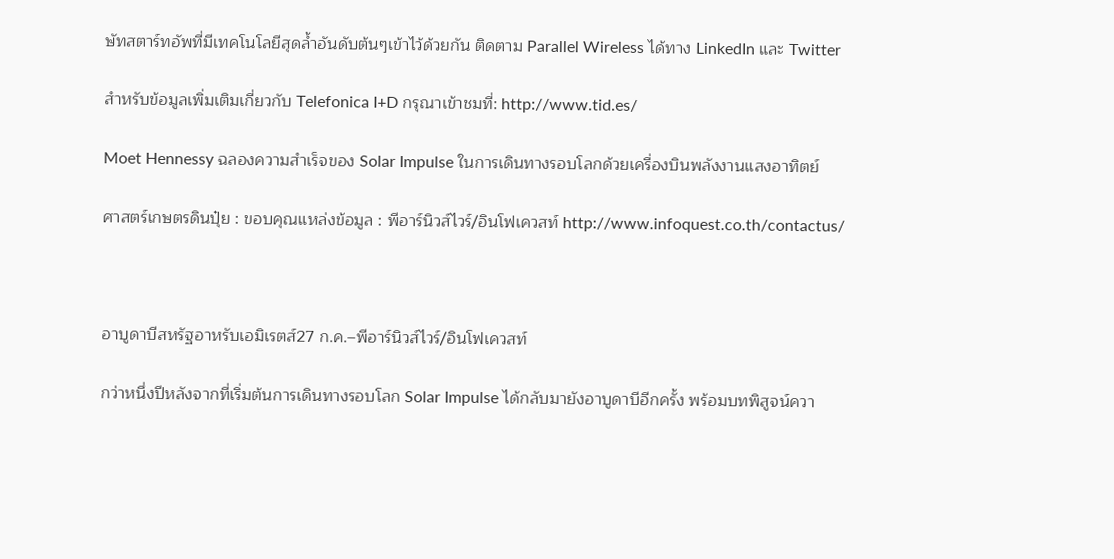ษัทสตาร์ทอัพที่มีเทคโนโลยีสุดล้ำอันดับต้นๆเข้าไว้ด้วยกัน ติดตาม Parallel Wireless ได้ทาง LinkedIn และ Twitter

สำหรับข้อมูลเพิ่มเติมเกี่ยวกับ Telefonica I+D กรุณาเข้าชมที่: http://www.tid.es/

Moet Hennessy ฉลองความสำเร็จของ Solar Impulse ในการเดินทางรอบโลกด้วยเครื่องบินพลังงานแสงอาทิตย์

ศาสตร์เกษตรดินปุ๋ย : ขอบคุณแหล่งข้อมูล : พีอาร์นิวส์ไวร์/อินโฟเควสท์ http://www.infoquest.co.th/contactus/



อาบูดาบีสหรัฐอาหรับเอมิเรตส์27 ก.ค.–พีอาร์นิวส์ไวร์/อินโฟเควสท์

กว่าหนึ่งปีหลังจากที่เริ่มต้นการเดินทางรอบโลก Solar Impulse ได้กลับมายังอาบูดาบีอีกครั้ง พร้อมบทพิสูจน์ควา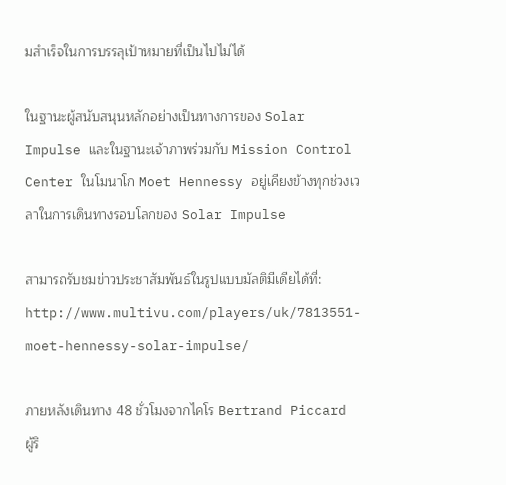มสำเร็จในการบรรลุเป้าหมายที่เป็นไปไม่ได้

ในฐานะผู้สนับสนุนหลักอย่างเป็นทางการของ Solar Impulse และในฐานะเจ้าภาพร่วมกับ Mission Control Center ในโมนาโก Moet Hennessy อยู่เคียงข้างทุกช่วงเวลาในการเดินทางรอบโลกของ Solar Impulse

สามารถรับชมข่าวประชาสัมพันธ์ในรูปแบบมัลติมีเดียได้ที่: http://www.multivu.com/players/uk/7813551-moet-hennessy-solar-impulse/

ภายหลังเดินทาง 48 ชั่วโมงจากไคโร Bertrand Piccard ผู้ริ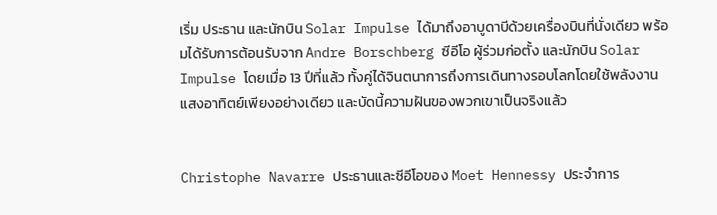เริ่ม ประธาน และนักบิน Solar Impulse ได้มาถึงอาบูดาบีด้วยเครื่องบินที่นั่งเดียว พร้อมได้รับการต้อนรับจาก Andre Borschberg ซีอีโอ ผู้ร่วมก่อตั้ง และนักบิน Solar Impulse โดยเมื่อ 13 ปีที่แล้ว ทั้งคู่ได้จินตนาการถึงการเดินทางรอบโลกโดยใช้พลังงานแสงอาทิตย์เพียงอย่างเดียว และบัดนี้ความฝันของพวกเขาเป็นจริงแล้ว


Christophe Navarre ประธานและซีอีโอของ Moet Hennessy ประจำการ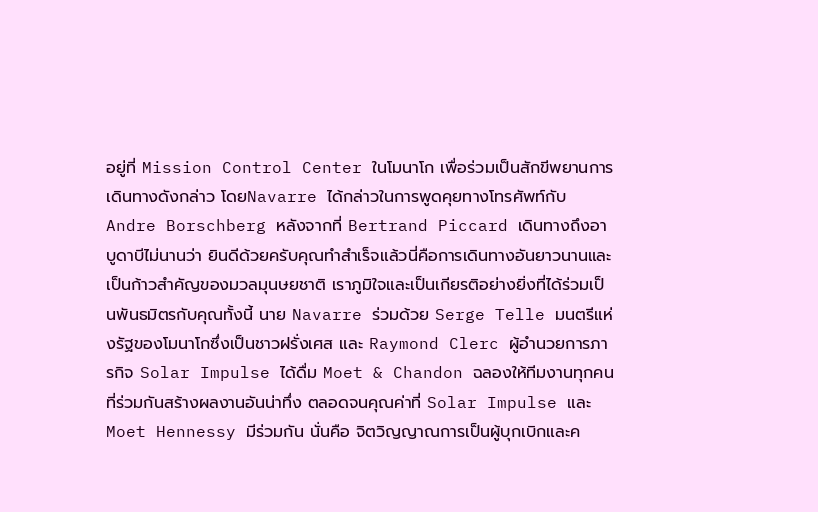อยู่ที่ Mission Control Center ในโมนาโก เพื่อร่วมเป็นสักขีพยานการเดินทางดังกล่าว โดยNavarre ได้กล่าวในการพูดคุยทางโทรศัพท์กับ Andre Borschberg หลังจากที่ Bertrand Piccard เดินทางถึงอาบูดาบีไม่นานว่า ยินดีด้วยครับคุณทำสำเร็จแล้วนี่คือการเดินทางอันยาวนานและเป็นก้าวสำคัญของมวลมุนษยชาติ เราภูมิใจและเป็นเกียรติอย่างยิ่งที่ได้ร่วมเป็นพันธมิตรกับคุณทั้งนี้ นาย Navarre ร่วมด้วย Serge Telle มนตรีแห่งรัฐของโมนาโกซึ่งเป็นชาวฝรั่งเศส และ Raymond Clerc ผู้อำนวยการภารกิจ Solar Impulse ได้ดื่ม Moet & Chandon ฉลองให้ทีมงานทุกคนที่ร่วมกันสร้างผลงานอันน่าทึ่ง ตลอดจนคุณค่าที่ Solar Impulse และ Moet Hennessy มีร่วมกัน นั่นคือ จิตวิญญาณการเป็นผู้บุกเบิกและค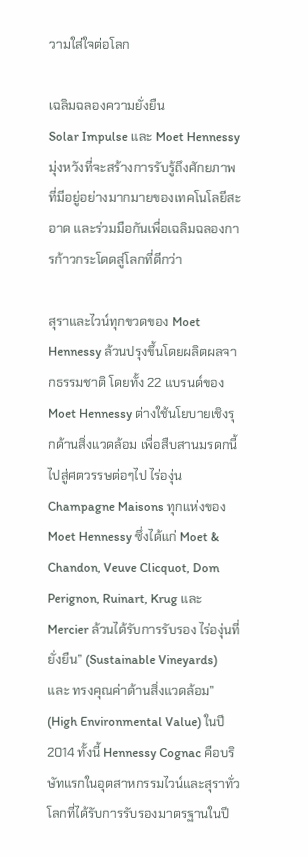วามใส่ใจต่อโลก

เฉลิมฉลองความยั่งยืน
Solar Impulse และ Moet Hennessy มุ่งหวังที่จะสร้างการรับรู้ถึงศักยภาพที่มีอยู่อย่างมากมายของเทคโนโลยีสะอาด และร่วมมือกันเพื่อเฉลิมฉลองการก้าวกระโดดสู่โลกที่ดีกว่า

สุราและไวน์ทุกขวดของ Moet Hennessy ล้วนปรุงขึ้นโดยผลิตผลจากธรรมชาติ โดยทั้ง 22 แบรนด์ของ Moet Hennessy ต่างใช้นโยบายเชิงรุกด้านสิ่งแวดล้อม เพื่อสืบสานมรดกนี้ไปสู่ศตวรรษต่อๆไป ไร่องุ่น Champagne Maisons ทุกแห่งของ Moet Hennessy ซึ่งได้แก่ Moet & Chandon, Veuve Clicquot, Dom Perignon, Ruinart, Krug และ Mercier ล้วนได้รับการรับรอง ไร่องุ่นที่ยั่งยืน” (Sustainable Vineyards) และ ทรงคุณค่าด้านสิ่งแวดล้อม” (High Environmental Value) ในปี 2014 ทั้งนี้ Hennessy Cognac คือบริษัทแรกในอุตสาหกรรมไวน์และสุราทั่วโลกที่ได้รับการรับรองมาตรฐานในปี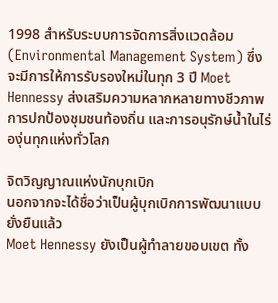1998 สำหรับระบบการจัดการสิ่งแวดล้อม (Environmental Management System) ซึ่งจะมีการให้การรับรองใหม่ในทุก 3 ปี Moet Hennessy ส่งเสริมความหลากหลายทางชีวภาพ การปกป้องชุมชนท้องถิ่น และการอนุรักษ์น้ำในไร่องุ่นทุกแห่งทั่วโลก

จิตวิญญาณแห่งนักบุกเบิก
นอกจากจะได้ชื่อว่าเป็นผู้บุกเบิกการพัฒนาแบบยั่งยืนแล้ว
Moet Hennessy ยังเป็นผู้ทำลายขอบเขต ทั้ง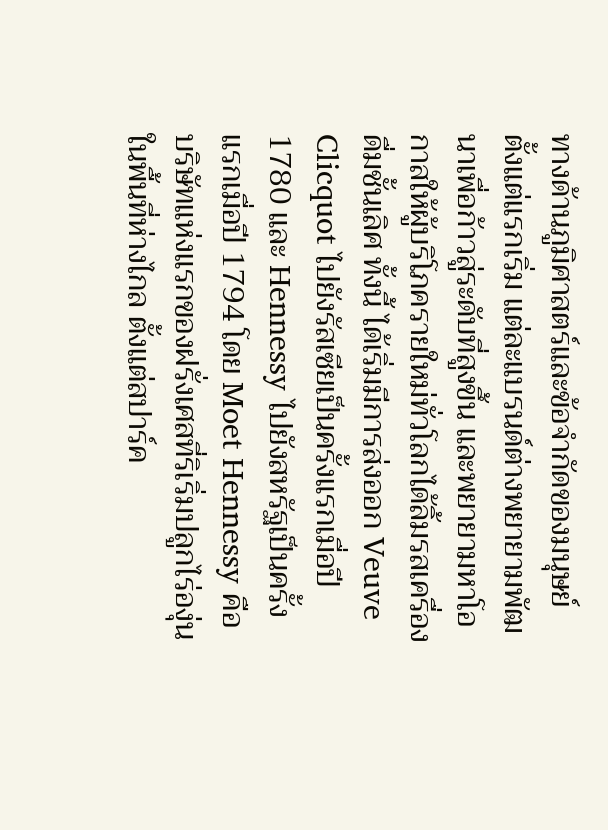ทางด้านภูมิศาสตร์และข้อจำกัดของมนุษย์ ตั้งแต่แรกเริ่ม แต่ละแบรนด์ต่างพยายามพัฒนาเพื่อก้าวสู่ระดับที่สูงขึ้น และพยายามหาโอกาสให้ผู้บริโภครายใหม่ทั่วโลกได้ลิ้มรสเครื่องดื่มชั้นเลิศ ทั้งนี้ ได้เริ่มมีการส่งออก Veuve Clicquot ไปยังรัสเซียเป็นครั้งแรกเมื่อปี 1780 และ Hennessy ไปยังสหรัฐเป็นครั้งแรกเมื่อปี 1794 โดย Moet Hennessy คือบริษัทแห่งแรกของฝรั่งเศสที่ริเริ่มปลูกไร่องุ่นในพื้นที่ห่างไกล ตั้งแต่สปาร์ค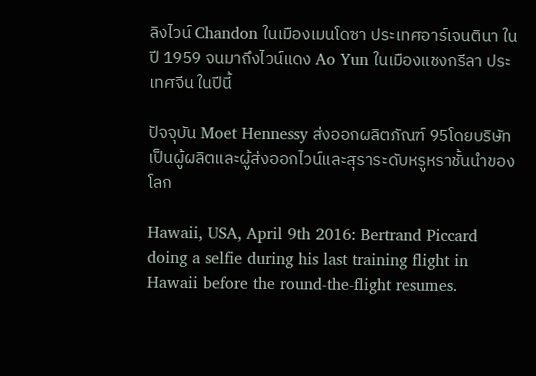ลิงไวน์ Chandon ในเมืองเมนโดซา ประเทศอาร์เจนตินา ในปี 1959 จนมาถึงไวน์แดง Ao Yun ในเมืองแชงกรีลา ประเทศจีน ในปีนี้

ปัจจุบัน Moet Hennessy ส่งออกผลิตภัณฑ์ 95โดยบริษัทเป็นผู้ผลิตและผู้ส่งออกไวน์และสุราระดับหรูหราชั้นนำของโลก

Hawaii, USA, April 9th 2016: Bertrand Piccard doing a selfie during his last training flight in Hawaii before the round-the-flight resumes.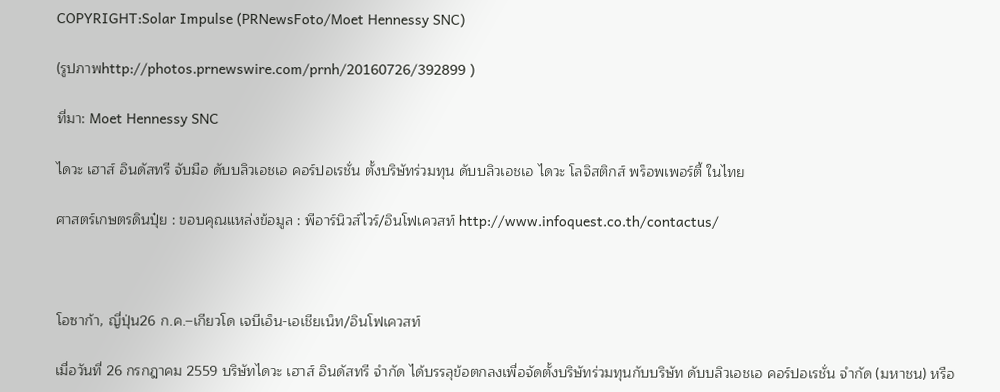COPYRIGHT:Solar Impulse (PRNewsFoto/Moet Hennessy SNC)

(รูปภาพhttp://photos.prnewswire.com/prnh/20160726/392899 )

ที่มา: Moet Hennessy SNC

ไดวะ เฮาส์ อินดัสทรี จับมือ ดับบลิวเอชเอ คอร์ปอเรชั่น ตั้งบริษัทร่วมทุน ดับบลิวเอชเอ ไดวะ โลจิสติกส์ พร็อพเพอร์ตี้ ในไทย

ศาสตร์เกษตรดินปุ๋ย : ขอบคุณแหล่งข้อมูล : พีอาร์นิวส์ไวร์/อินโฟเควสท์ http://www.infoquest.co.th/contactus/



โอซาก้า, ญี่ปุ่น26 ก.ค.–เกียวโด เจบีเอ็น-เอเชียเน็ท/อินโฟเควสท์

เมื่อวันที่ 26 กรกฎาคม 2559 บริษัทไดวะ เฮาส์ อินดัสทรี จำกัด ได้บรรลุข้อตกลงเพื่อจัดตั้งบริษัทร่วมทุนกับบริษัท ดับบลิวเอชเอ คอร์ปอเรชั่น จำกัด (มหาชน) หรือ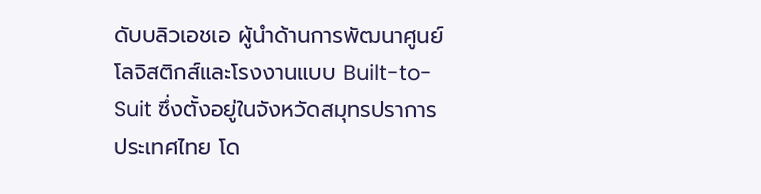ดับบลิวเอชเอ ผู้นำด้านการพัฒนาศูนย์โลจิสติกส์และโรงงานแบบ Built-to-Suit ซึ่งตั้งอยู่ในจังหวัดสมุทรปราการ ประเทศไทย โด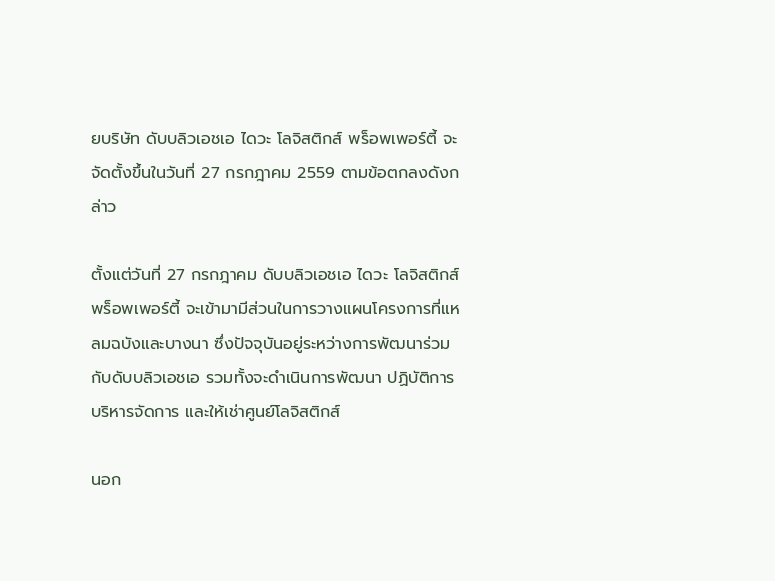ยบริษัท ดับบลิวเอชเอ ไดวะ โลจิสติกส์ พร็อพเพอร์ตี้ จะจัดตั้งขึ้นในวันที่ 27 กรกฎาคม 2559 ตามข้อตกลงดังกล่าว

ตั้งแต่วันที่ 27 กรกฎาคม ดับบลิวเอชเอ ไดวะ โลจิสติกส์ พร็อพเพอร์ตี้ จะเข้ามามีส่วนในการวางแผนโครงการที่แหลมฉบังและบางนา ซึ่งปัจจุบันอยู่ระหว่างการพัฒนาร่วมกับดับบลิวเอชเอ รวมทั้งจะดำเนินการพัฒนา ปฏิบัติการ บริหารจัดการ และให้เช่าศูนย์โลจิสติกส์

นอก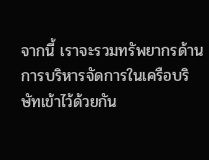จากนี้ เราจะรวมทรัพยากรด้านการบริหารจัดการในเครือบริษัทเข้าไว้ด้วยกัน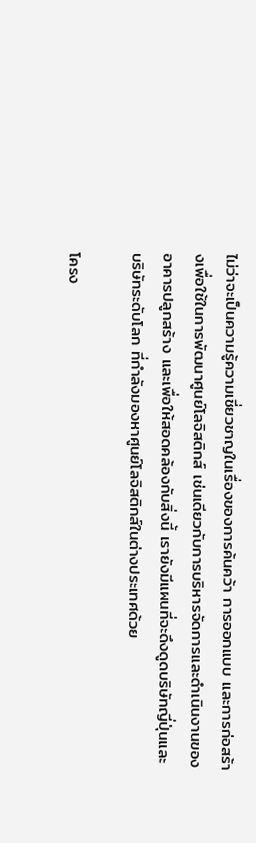ไม่ว่าจะเป็นความรู้ความเชี่ยวชาญในเรื่องของการค้นคว้า การออกแบบ และการก่อสร้างเพื่อใช้ในการพัฒนาศูนย์โลจิสติกส์ เช่นเดียวกับการบริหารจัดการและดำเนินงานของอาคารปลูกสร้าง และเพื่อให้สอดคล้องกับสิ่งนี้ เรายังมีแผนที่จะดึงดูดบริษัทญี่ปุ่นและบริษัทระดับโลก ที่กำลังมองหาศูนย์โลจิสติกส์ในต่างประเทศด้วย

โครง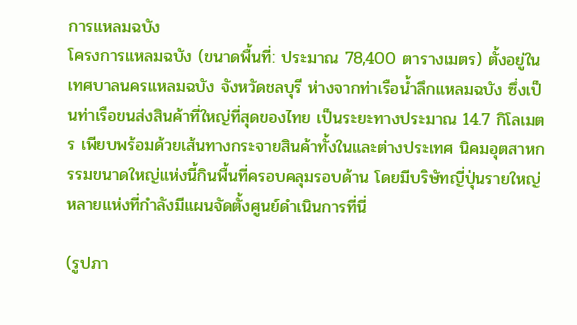การแหลมฉบัง
โครงการแหลมฉบัง (ขนาดพื้นที่: ประมาณ 78,400 ตารางเมตร) ตั้งอยู่ในเทศบาลนครแหลมฉบัง จังหวัดชลบุรี ห่างจากท่าเรือน้ำลึกแหลมฉบัง ซึ่งเป็นท่าเรือขนส่งสินค้าที่ใหญ่ที่สุดของไทย เป็นระยะทางประมาณ 14.7 กิโลเมตร เพียบพร้อมด้วยเส้นทางกระจายสินค้าทั้งในและต่างประเทศ นิคมอุตสาหกรรมขนาดใหญ่แห่งนี้กินพื้นที่ครอบคลุมรอบด้าน โดยมีบริษัทญี่ปุ่นรายใหญ่หลายแห่งที่กำลังมีแผนจัดตั้งศูนย์ดำเนินการที่นี่

(รูปภา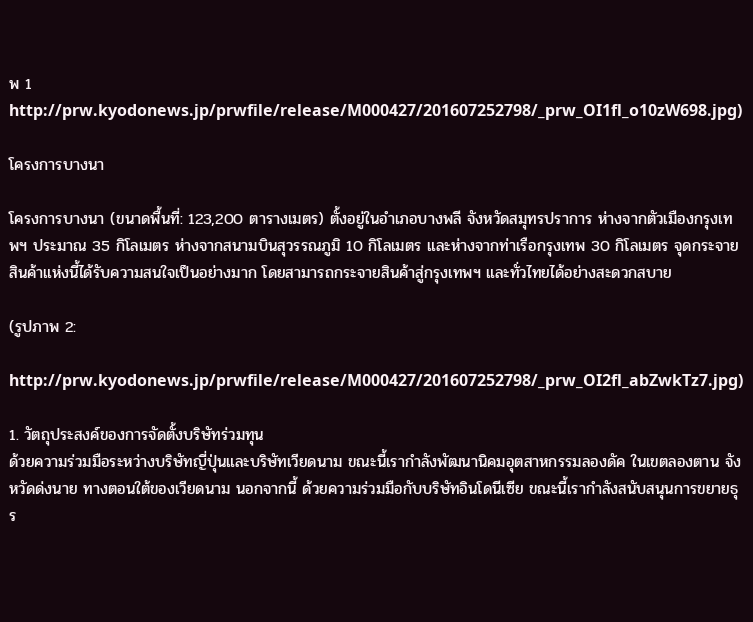พ 1 http://prw.kyodonews.jp/prwfile/release/M000427/201607252798/_prw_OI1fl_o10zW698.jpg)

โครงการบางนา

โครงการบางนา (ขนาดพื้นที่: 123,200 ตารางเมตร) ตั้งอยู่ในอำเภอบางพลี จังหวัดสมุทรปราการ ห่างจากตัวเมืองกรุงเทพฯ ประมาณ 35 กิโลเมตร ห่างจากสนามบินสุวรรณภูมิ 10 กิโลเมตร และห่างจากท่าเรือกรุงเทพ 30 กิโลเมตร จุดกระจายสินค้าแห่งนี้ได้รับความสนใจเป็นอย่างมาก โดยสามารถกระจายสินค้าสู่กรุงเทพฯ และทั่วไทยได้อย่างสะดวกสบาย

(รูปภาพ 2:

http://prw.kyodonews.jp/prwfile/release/M000427/201607252798/_prw_OI2fl_abZwkTz7.jpg)

1. วัตถุประสงค์ของการจัดตั้งบริษัทร่วมทุน
ด้วยความร่วมมือระหว่างบริษัทญี่ปุ่นและบริษัทเวียดนาม ขณะนี้เรากำลังพัฒนานิคมอุตสาหกรรมลองดัค ในเขตลองตาน จังหวัดด่งนาย ทางตอนใต้ของเวียดนาม นอกจากนี้ ด้วยความร่วมมือกับบริษัทอินโดนีเซีย ขณะนี้เรากำลังสนับสนุนการขยายธุร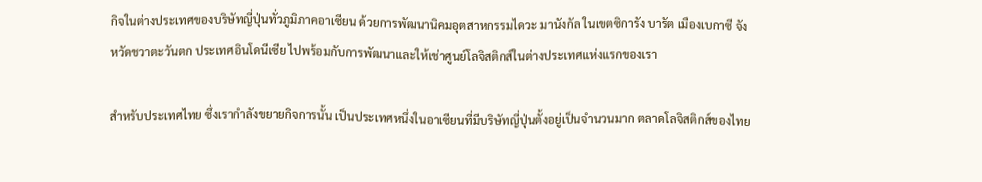กิจในต่างประเทศของบริษัทญี่ปุ่นทั่วภูมิภาคอาเซียน ด้วยการพัฒนานิคมอุตสาหกรรมไดวะ มานังกัล ในเขตซิการัง บารัต เมืองเบกาซี จังหวัดชวาตะวันตก ประเทศอินโดนีเซีย ไปพร้อมกับการพัฒนาและให้เช่าศูนย์โลจิสติกส์ในต่างประเทศแห่งแรกของเรา

สำหรับประเทศไทย ซึ่งเรากำลังขยายกิจการนั้น เป็นประเทศหนึ่งในอาเซียนที่มีบริษัทญี่ปุ่นตั้งอยู่เป็นจำนวนมาก ตลาดโลจิสติกส์ของไทย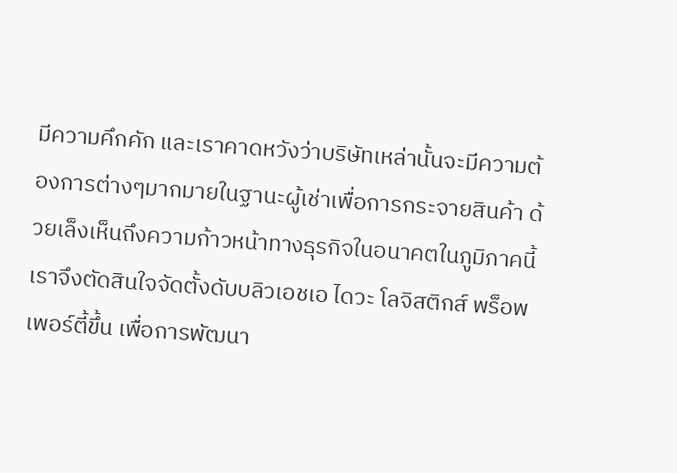มีความคึกคัก และเราคาดหวังว่าบริษัทเหล่านั้นจะมีความต้องการต่างๆมากมายในฐานะผู้เช่าเพื่อการกระจายสินค้า ด้วยเล็งเห็นถึงความก้าวหน้าทางธุรกิจในอนาคตในภูมิภาคนี้ เราจึงตัดสินใจจัดตั้งดับบลิวเอชเอ ไดวะ โลจิสติกส์ พร็อพเพอร์ตี้ขึ้น เพื่อการพัฒนา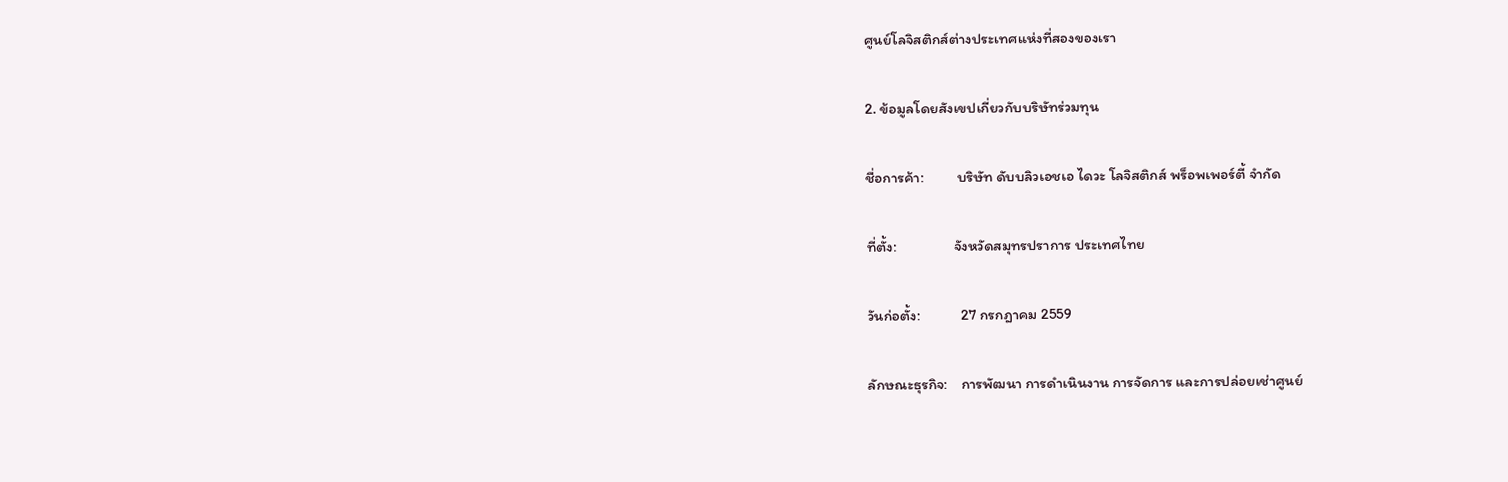ศูนย์โลจิสติกส์ต่างประเทศแห่งที่สองของเรา

2. ข้อมูลโดยสังเขปเกี่ยวกับบริษัทร่วมทุน

ชื่อการค้า:          บริษัท ดับบลิวเอชเอ ไดวะ โลจิสติกส์ พร็อพเพอร์ตี้ จำกัด

ที่ตั้ง:                 จังหวัดสมุทรปราการ ประเทศไทย

วันก่อตั้ง:            27 กรกฎาคม 2559

ลักษณะธุรกิจ:    การพัฒนา การดำเนินงาน การจัดการ และการปล่อยเช่าศูนย์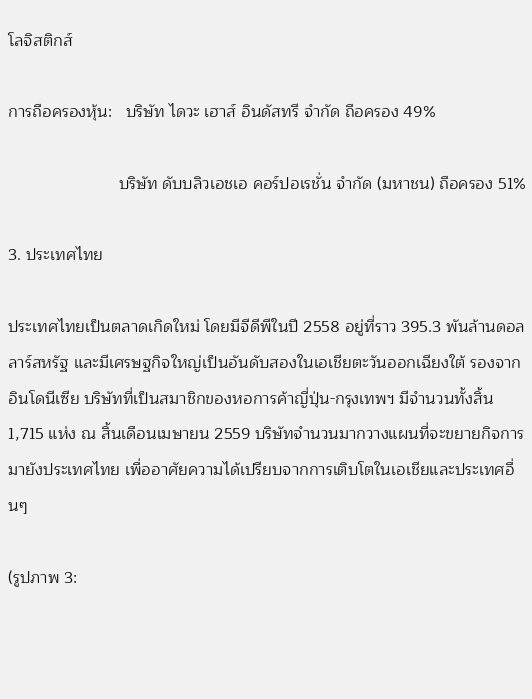โลจิสติกส์

การถือครองหุ้น:   บริษัท ไดวะ เฮาส์ อินดัสทรี จำกัด ถือครอง 49%

                        บริษัท ดับบลิวเอชเอ คอร์ปอเรชั่น จำกัด (มหาชน) ถือครอง 51%

3. ประเทศไทย

ประเทศไทยเป็นตลาดเกิดใหม่ โดยมีจีดีพีในปี 2558 อยู่ที่ราว 395.3 พันล้านดอลลาร์สหรัฐ และมีเศรษฐกิจใหญ่เป็นอันดับสองในเอเชียตะวันออกเฉียงใต้ รองจากอินโดนีเซีย บริษัทที่เป็นสมาชิกของหอการค้าญี่ปุ่น-กรุงเทพฯ มีจำนวนทั้งสิ้น 1,715 แห่ง ณ สิ้นเดือนเมษายน 2559 บริษัทจำนวนมากวางแผนที่จะขยายกิจการมายังประเทศไทย เพื่ออาศัยความได้เปรียบจากการเติบโตในเอเชียและประเทศอื่นๆ

(รูปภาพ 3: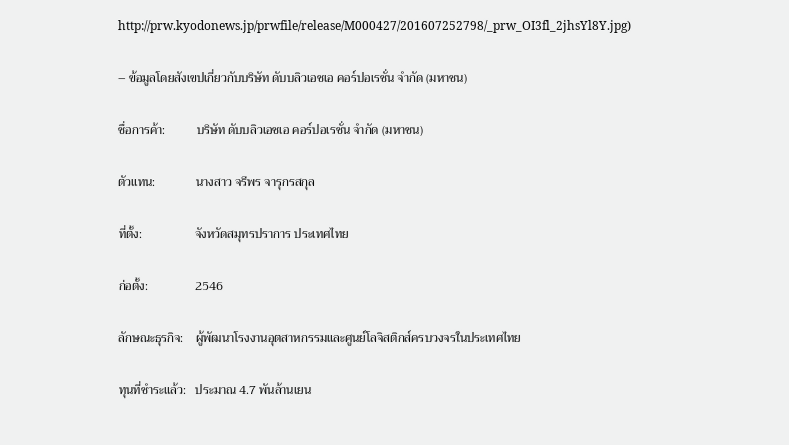http://prw.kyodonews.jp/prwfile/release/M000427/201607252798/_prw_OI3fl_2jhsYl8Y.jpg)

– ข้อมูลโดยสังเขปเกี่ยวกับบริษัท ดับบลิวเอชเอ คอร์ปอเรชั่น จำกัด (มหาชน)

ชื่อการค้า:          บริษัท ดับบลิวเอชเอ คอร์ปอเรชั่น จำกัด (มหาชน)

ตัวแทน:             นางสาว จรีพร จารุกรสกุล

ที่ตั้ง:                 จังหวัดสมุทรปราการ ประเทศไทย

ก่อตั้ง:               2546

ลักษณะธุรกิจ:    ผู้พัฒนาโรงงานอุตสาหกรรมและศูนย์โลจิสติกส์ครบวงจรในประเทศไทย

ทุนที่ชำระแล้ว:   ประมาณ 4.7 พันล้านเยน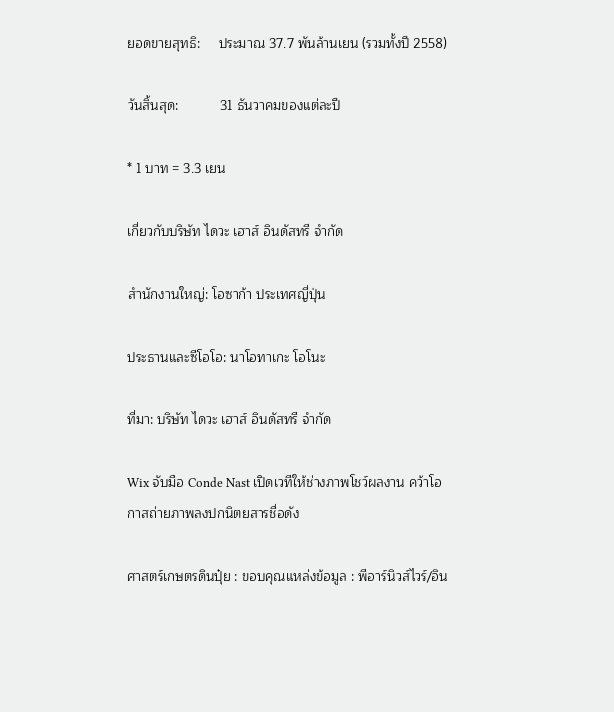ยอดขายสุทธิ:     ประมาณ 37.7 พันล้านเยน (รวมทั้งปี 2558)

วันสิ้นสุด:           31 ธันวาคมของแต่ละปี

* 1 บาท = 3.3 เยน

เกี่ยวกับบริษัท ไดวะ เฮาส์ อินดัสทรี จำกัด

สำนักงานใหญ่: โอซาก้า ประเทศญี่ปุ่น

ประธานและซีโอโอ: นาโอทาเกะ โอโนะ

ที่มา: บริษัท ไดวะ เฮาส์ อินดัสทรี จำกัด

Wix จับมือ Conde Nast เปิดเวทีให้ช่างภาพโชว์ผลงาน คว้าโอกาสถ่ายภาพลงปกนิตยสารชื่อดัง

ศาสตร์เกษตรดินปุ๋ย : ขอบคุณแหล่งข้อมูล : พีอาร์นิวส์ไวร์/อิน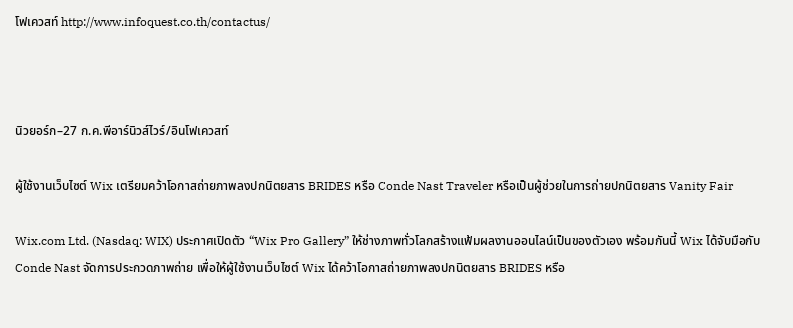โฟเควสท์ http://www.infoquest.co.th/contactus/



นิวยอร์ก–27 ก.ค.พีอาร์นิวส์ไวร์/อินโฟเควสท์

ผู้ใช้งานเว็บไซต์ Wix เตรียมคว้าโอกาสถ่ายภาพลงปกนิตยสาร BRIDES หรือ Conde Nast Traveler หรือเป็นผู้ช่วยในการถ่ายปกนิตยสาร Vanity Fair

Wix.com Ltd. (Nasdaq: WIX) ประกาศเปิดตัว “Wix Pro Gallery” ให้ช่างภาพทั่วโลกสร้างแฟ้มผลงานออนไลน์เป็นของตัวเอง พร้อมกันนี้ Wix ได้จับมือกับConde Nast จัดการประกวดภาพถ่าย เพื่อให้ผู้ใช้งานเว็บไซต์ Wix ได้คว้าโอกาสถ่ายภาพลงปกนิตยสาร BRIDES หรือ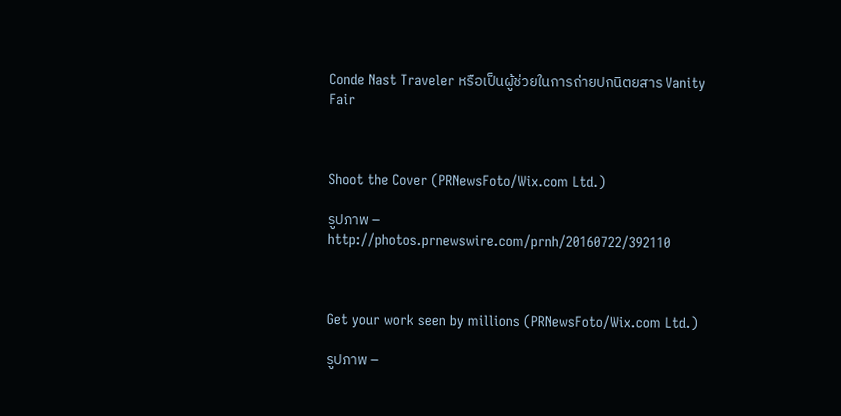Conde Nast Traveler หรือเป็นผู้ช่วยในการถ่ายปกนิตยสาร Vanity Fair



Shoot the Cover (PRNewsFoto/Wix.com Ltd.)

รูปภาพ – http://photos.prnewswire.com/prnh/20160722/392110



Get your work seen by millions (PRNewsFoto/Wix.com Ltd.)

รูปภาพ –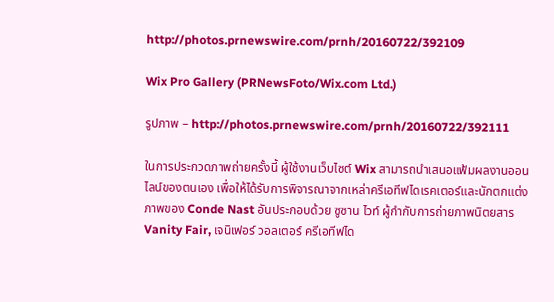http://photos.prnewswire.com/prnh/20160722/392109

Wix Pro Gallery (PRNewsFoto/Wix.com Ltd.)

รูปภาพ – http://photos.prnewswire.com/prnh/20160722/392111

ในการประกวดภาพถ่ายครั้งนี้ ผู้ใช้งานเว็บไซต์ Wix สามารถนำเสนอแฟ้มผลงานออนไลน์ของตนเอง เพื่อให้ได้รับการพิจารณาจากเหล่าครีเอทีฟไดเรคเตอร์และนักตกแต่งภาพของ Conde Nast อันประกอบด้วย ซูซาน ไวท์ ผู้กำกับการถ่ายภาพนิตยสาร Vanity Fair, เจนิเฟอร์ วอลเตอร์ ครีเอทีฟได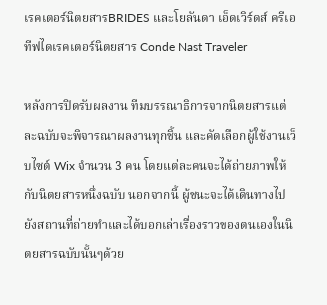เรคเตอร์นิตยสารBRIDES และโยลันดา เอ็ดเวิร์ดส์ ครีเอทีฟไดเรคเตอร์นิตยสาร Conde Nast Traveler

หลังการปิดรับผลงาน ทีมบรรณาธิการจากนิตยสารแต่ละฉบับจะพิจารณาผลงานทุกชิ้น และคัดเลือกผู้ใช้งานเว็บไซต์ Wix จำนวน 3 คน โดยแต่ละคนจะได้ถ่ายภาพให้กับนิตยสารหนึ่งฉบับ นอกจากนี้ ผู้ชนะจะได้เดินทางไปยังสถานที่ถ่ายทำและได้บอกเล่าเรื่องราวของตนเองในนิตยสารฉบับนั้นๆด้วย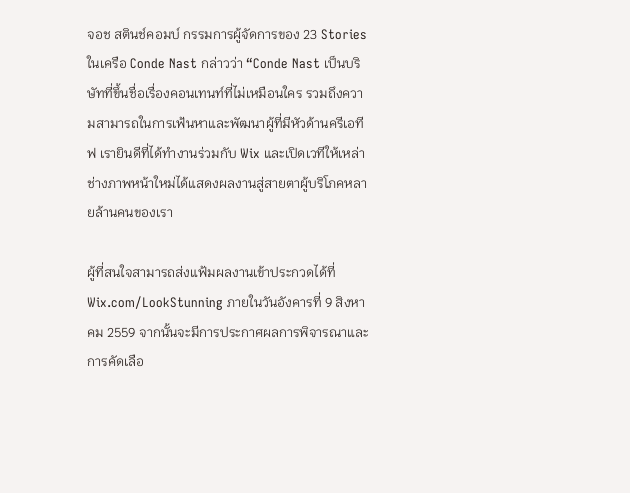จอช สตินช์คอมบ์ กรรมการผู้จัดการของ 23 Stories ในเครือ Conde Nast กล่าวว่า “Conde Nast เป็นบริษัทที่ขึ้นชื่อเรื่องคอนเทนท์ที่ไม่เหมือนใคร รวมถึงความสามารถในการเฟ้นหาและพัฒนาผู้ที่มีหัวด้านครีเอทีฟ เรายินดีที่ได้ทำงานร่วมกับ Wix และเปิดเวทีให้เหล่าช่างภาพหน้าใหม่ได้แสดงผลงานสู่สายตาผู้บริโภคหลายล้านคนของเรา

ผู้ที่สนใจสามารถส่งแฟ้มผลงานเข้าประกวดได้ที่ Wix.com/LookStunning ภายในวันอังคารที่ 9 สิงหาคม 2559 จากนั้นจะมีการประกาศผลการพิจารณาและการคัดเลือ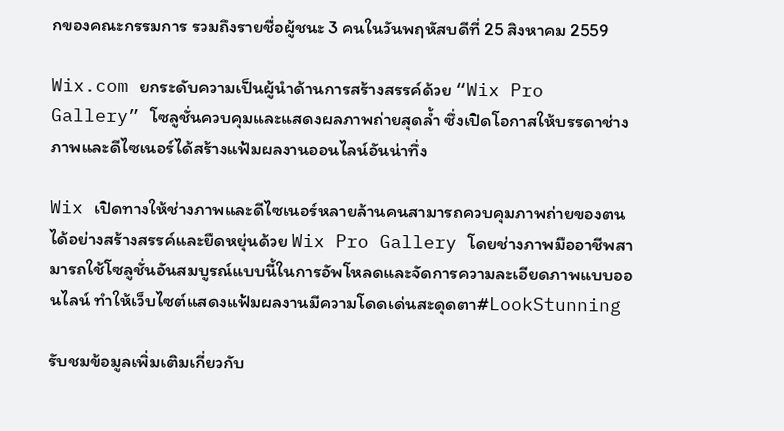กของคณะกรรมการ รวมถึงรายชื่อผู้ชนะ 3 คนในวันพฤหัสบดีที่ 25 สิงหาคม 2559

Wix.com ยกระดับความเป็นผู้นำด้านการสร้างสรรค์ด้วย “Wix Pro Gallery” โซลูชั่นควบคุมและแสดงผลภาพถ่ายสุดล้ำ ซึ่งเปิดโอกาสให้บรรดาช่างภาพและดีไซเนอร์ได้สร้างแฟ้มผลงานออนไลน์อันน่าทึ่ง

Wix เปิดทางให้ช่างภาพและดีไซเนอร์หลายล้านคนสามารถควบคุมภาพถ่ายของตนได้อย่างสร้างสรรค์และยืดหยุ่นด้วย Wix Pro Gallery โดยช่างภาพมืออาชีพสามารถใช้โซลูชั่นอันสมบูรณ์แบบนี้ในการอัพโหลดและจัดการความละเอียดภาพแบบออนไลน์ ทำให้เว็บไซต์แสดงแฟ้มผลงานมีความโดดเด่นสะดุดตา#LookStunning

รับชมข้อมูลเพิ่มเติมเกี่ยวกับ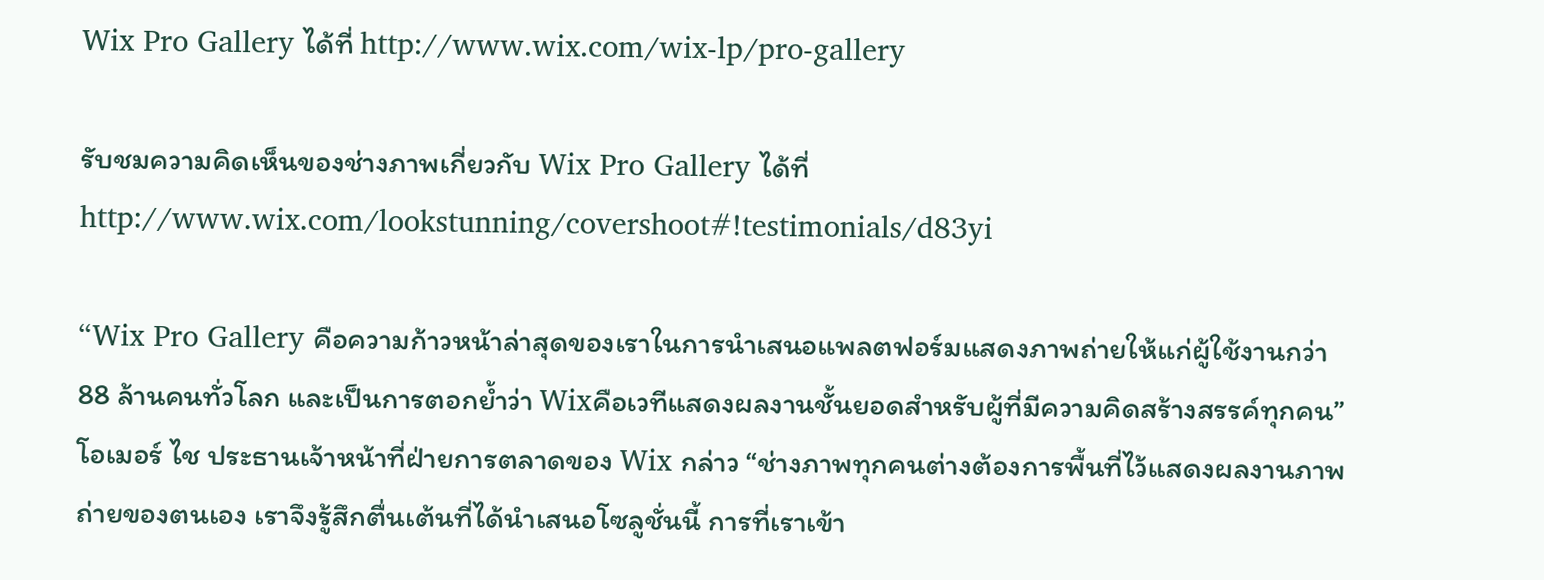Wix Pro Gallery ได้ที่ http://www.wix.com/wix-lp/pro-gallery

รับชมความคิดเห็นของช่างภาพเกี่ยวกับ Wix Pro Gallery ได้ที่ http://www.wix.com/lookstunning/covershoot#!testimonials/d83yi

“Wix Pro Gallery คือความก้าวหน้าล่าสุดของเราในการนำเสนอแพลตฟอร์มแสดงภาพถ่ายให้แก่ผู้ใช้งานกว่า 88 ล้านคนทั่วโลก และเป็นการตอกย้ำว่า Wixคือเวทีแสดงผลงานชั้นยอดสำหรับผู้ที่มีความคิดสร้างสรรค์ทุกคน” โอเมอร์ ไช ประธานเจ้าหน้าที่ฝ่ายการตลาดของ Wix กล่าว “ช่างภาพทุกคนต่างต้องการพื้นที่ไว้แสดงผลงานภาพถ่ายของตนเอง เราจึงรู้สึกตื่นเต้นที่ได้นำเสนอโซลูชั่นนี้ การที่เราเข้า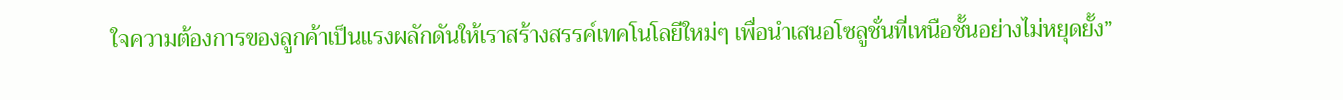ใจความต้องการของลูกค้าเป็นแรงผลักดันให้เราสร้างสรรค์เทคโนโลยีใหม่ๆ เพื่อนำเสนอโซลูชั่นที่เหนือชั้นอย่างไม่หยุดยั้ง”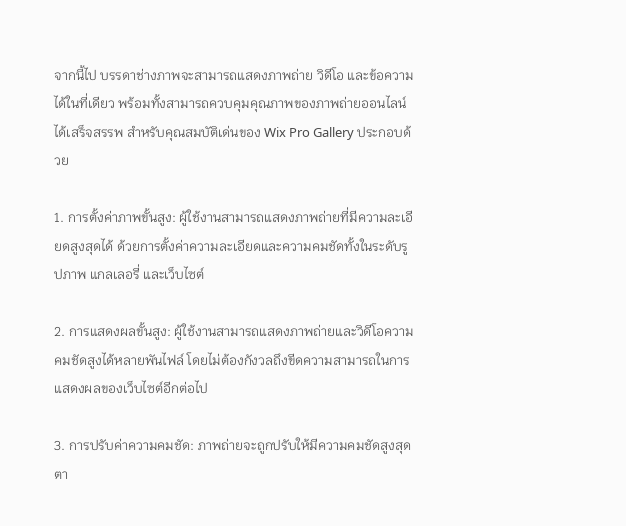จากนี้ไป บรรดาช่างภาพจะสามารถแสดงภาพถ่าย วิดีโอ และข้อความได้ในที่เดียว พร้อมทั้งสามารถควบคุมคุณภาพของภาพถ่ายออนไลน์ได้เสร็จสรรพ สำหรับคุณสมบัติเด่นของ Wix Pro Gallery ประกอบด้วย

1. การตั้งค่าภาพขั้นสูง: ผู้ใช้งานสามารถแสดงภาพถ่ายที่มีความละเอียดสูงสุดได้ ด้วยการตั้งค่าความละเอียดและความคมชัดทั้งในระดับรูปภาพ แกลเลอรี่ และเว็บไซต์

2. การแสดงผลขั้นสูง: ผู้ใช้งานสามารถแสดงภาพถ่ายและวิดีโอความคมชัดสูงได้หลายพันไฟล์ โดยไม่ต้องกังวลถึงขีดความสามารถในการแสดงผลของเว็บไซต์อีกต่อไป

3. การปรับค่าความคมชัด: ภาพถ่ายจะถูกปรับให้มีความคมชัดสูงสุดตา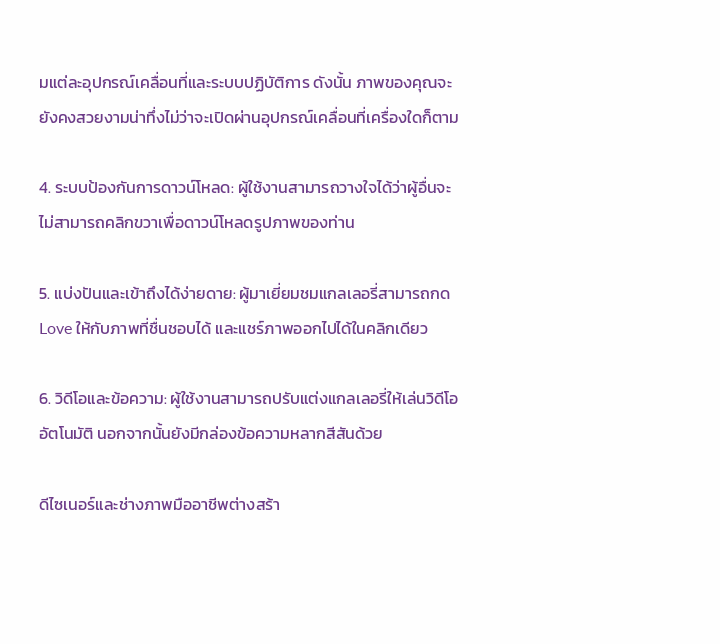มแต่ละอุปกรณ์เคลื่อนที่และระบบปฏิบัติการ ดังนั้น ภาพของคุณจะยังคงสวยงามน่าทึ่งไม่ว่าจะเปิดผ่านอุปกรณ์เคลื่อนที่เครื่องใดก็ตาม

4. ระบบป้องกันการดาวน์โหลด: ผู้ใช้งานสามารถวางใจได้ว่าผู้อื่นจะไม่สามารถคลิกขวาเพื่อดาวน์โหลดรูปภาพของท่าน

5. แบ่งปันและเข้าถึงได้ง่ายดาย: ผู้มาเยี่ยมชมแกลเลอรี่สามารถกด Love ให้กับภาพที่ชื่นชอบได้ และแชร์ภาพออกไปได้ในคลิกเดียว

6. วิดีโอและข้อความ: ผู้ใช้งานสามารถปรับแต่งแกลเลอรี่ให้เล่นวิดีโออัตโนมัติ นอกจากนั้นยังมีกล่องข้อความหลากสีสันด้วย

ดีไซเนอร์และช่างภาพมืออาชีพต่างสร้า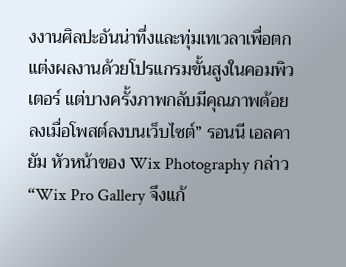งงานศิลปะอันน่าทึ่งและทุ่มเทเวลาเพื่อตกแต่งผลงานด้วยโปรแกรมขั้นสูงในคอมพิวเตอร์ แต่บางครั้งภาพกลับมีคุณภาพด้อยลงเมื่อโพสต์ลงบนเว็บไซต์” รอนนี เอลคายัม หัวหน้าของ Wix Photography กล่าว “Wix Pro Gallery จึงแก้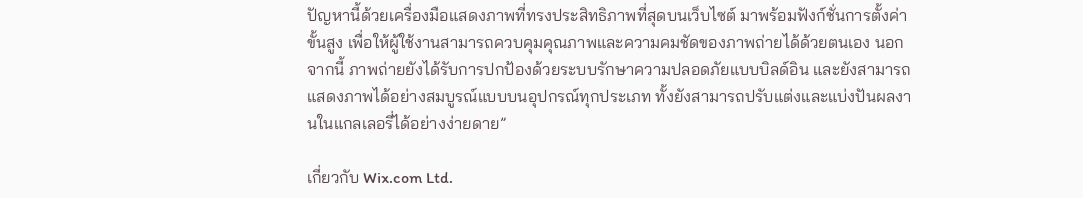ปัญหานี้ด้วยเครื่องมือแสดงภาพที่ทรงประสิทธิภาพที่สุดบนเว็บไซต์ มาพร้อมฟังก์ชั่นการตั้งค่าขั้นสูง เพื่อให้ผู้ใช้งานสามารถควบคุมคุณภาพและความคมชัดของภาพถ่ายได้ด้วยตนเอง นอกจากนี้ ภาพถ่ายยังได้รับการปกป้องด้วยระบบรักษาความปลอดภัยแบบบิลด์อิน และยังสามารถแสดงภาพได้อย่างสมบูรณ์แบบบนอุปกรณ์ทุกประเภท ทั้งยังสามารถปรับแต่งและแบ่งปันผลงานในแกลเลอรี่ได้อย่างง่ายดาย”

เกี่ยวกับ Wix.com Ltd.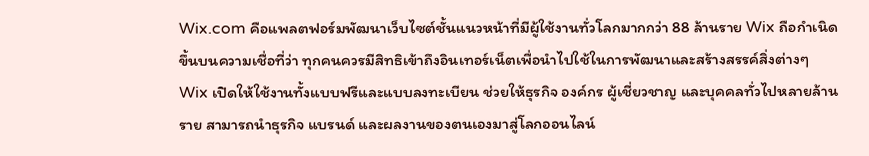Wix.com คือแพลตฟอร์มพัฒนาเว็บไซต์ชั้นแนวหน้าที่มีผู้ใช้งานทั่วโลกมากกว่า 88 ล้านราย Wix ถือกำเนิดขึ้นบนความเชื่อที่ว่า ทุกคนควรมีสิทธิเข้าถึงอินเทอร์เน็ตเพื่อนำไปใช้ในการพัฒนาและสร้างสรรค์สิ่งต่างๆ Wix เปิดให้ใช้งานทั้งแบบฟรีและแบบลงทะเบียน ช่วยให้ธุรกิจ องค์กร ผู้เชี่ยวชาญ และบุคคลทั่วไปหลายล้านราย สามารถนำธุรกิจ แบรนด์ และผลงานของตนเองมาสู่โลกออนไลน์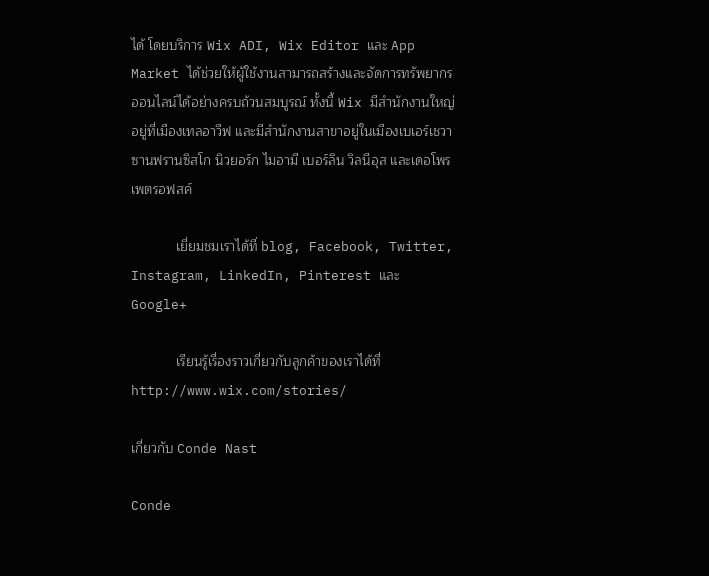ได้ โดยบริการ Wix ADI, Wix Editor และ App Market ได้ช่วยให้ผู้ใช้งานสามารถสร้างและจัดการทรัพยากรออนไลน์ได้อย่างครบถ้วนสมบูรณ์ ทั้งนี้ Wix มีสำนักงานใหญ่อยู่ที่เมืองเทลอาวีฟ และมีสำนักงานสาขาอยู่ในเมืองเบเอร์เชวา ซานฟรานซิสโก นิวยอร์ก ไมอามี เบอร์ลิน วิลนีอุส และเดอโพรเพตรอฟสค์

            เยี่ยมชมเราได้ที่ blog, Facebook, Twitter, Instagram, LinkedIn, Pinterest และ Google+

            เรียนรู้เรื่องราวเกี่ยวกับลูกค้าของเราได้ที่  http://www.wix.com/stories/

เกี่ยวกับ Conde Nast

Conde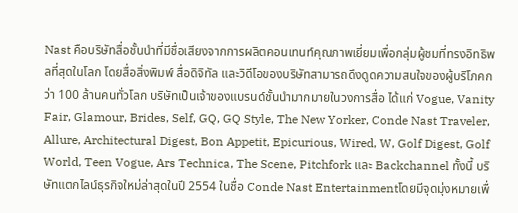Nast คือบริษัทสื่อชั้นนำที่มีชื่อเสียงจากการผลิตคอนเทนท์คุณภาพเยี่ยมเพื่อกลุ่มผู้ชมที่ทรงอิทธิพลที่สุดในโลก โดยสื่อสิ่งพิมพ์ สื่อดิจิทัล และวิดีโอของบริษัทสามารถดึงดูดความสนใจของผู้บริโภคกว่า 100 ล้านคนทั่วโลก บริษัทเป็นเจ้าของแบรนด์ชั้นนำมากมายในวงการสื่อ ได้แก่ Vogue, Vanity Fair, Glamour, Brides, Self, GQ, GQ Style, The New Yorker, Conde Nast Traveler, Allure, Architectural Digest, Bon Appetit, Epicurious, Wired, W, Golf Digest, Golf World, Teen Vogue, Ars Technica, The Scene, Pitchfork และ Backchannel ทั้งนี้ บริษัทแตกไลน์ธุรกิจใหม่ล่าสุดในปี 2554 ในชื่อ Conde Nast Entertainmentโดยมีจุดมุ่งหมายเพื่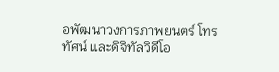อพัฒนาวงการภาพยนตร์ โทรทัศน์ และดิจิทัลวิดีโอ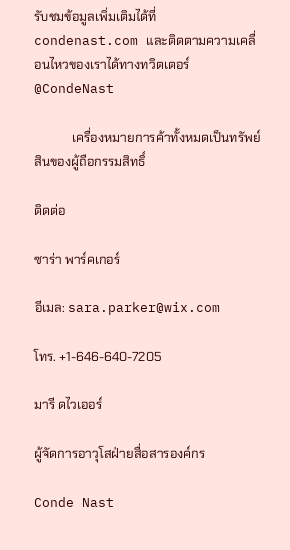รับชมข้อมูลเพิ่มเติมได้ที่ condenast.com และติดตามความเคลื่อนไหวของเราได้ทางทวิตเตอร์ @CondeNast

            เครื่องหมายการค้าทั้งหมดเป็นทรัพย์สินของผู้ถือกรรมสิทธิ์

ติดต่อ

ซาร่า พาร์คเกอร์

อีเมล: sara.parker@wix.com

โทร. +1-646-640-7205

มารี ดไวเออร์

ผู้จัดการอาวุโสฝ่ายสื่อสารองค์กร

Conde Nast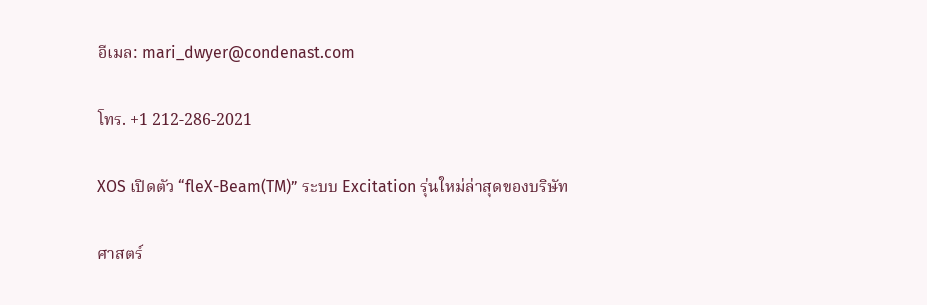อีเมล: mari_dwyer@condenast.com

โทร. +1 212-286-2021

XOS เปิดตัว “fleX-Beam(TM)” ระบบ Excitation รุ่นใหม่ล่าสุดของบริษัท

ศาสตร์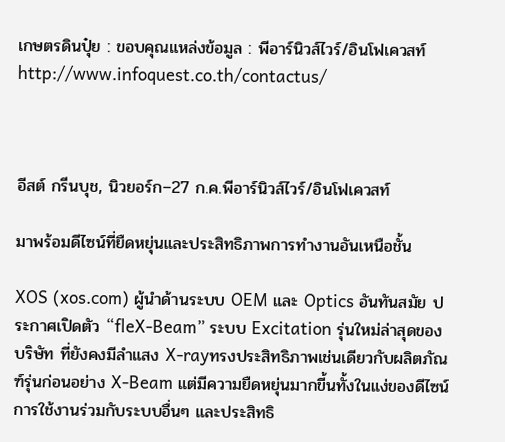เกษตรดินปุ๋ย : ขอบคุณแหล่งข้อมูล : พีอาร์นิวส์ไวร์/อินโฟเควสท์ http://www.infoquest.co.th/contactus/



อีสต์ กรีนบุช, นิวยอร์ก–27 ก.ค.พีอาร์นิวส์ไวร์/อินโฟเควสท์

มาพร้อมดีไซน์ที่ยืดหยุ่นและประสิทธิภาพการทำงานอันเหนือชั้น

XOS (xos.com) ผู้นำด้านระบบ OEM และ Optics อันทันสมัย ประกาศเปิดตัว “fleX-Beam” ระบบ Excitation รุ่นใหม่ล่าสุดของบริษัท ที่ยังคงมีลำแสง X-rayทรงประสิทธิภาพเช่นเดียวกับผลิตภัณฑ์รุ่นก่อนอย่าง X-Beam แต่มีความยืดหยุ่นมากขี้นทั้งในแง่ของดีไซน์ การใช้งานร่วมกับระบบอื่นๆ และประสิทธิ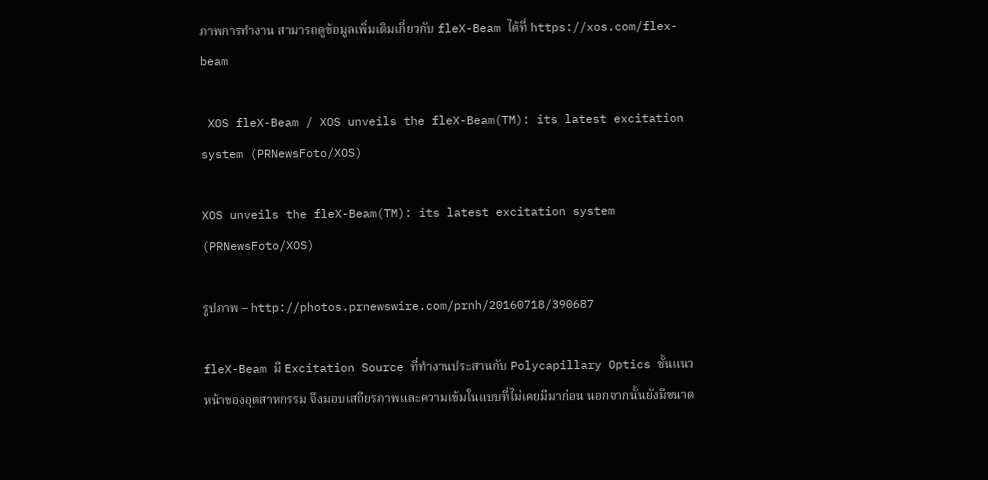ภาพการทำงาน สามารถดูข้อมูลเพิ่มเติมเกี่ยวกับ fleX-Beam ได้ที่ https://xos.com/flex-beam

 XOS fleX-Beam / XOS unveils the fleX-Beam(TM): its latest excitation system (PRNewsFoto/XOS)

XOS unveils the fleX-Beam(TM): its latest excitation system (PRNewsFoto/XOS)

รูปภาพ – http://photos.prnewswire.com/prnh/20160718/390687

fleX-Beam มี Excitation Source ที่ทำงานประสานกับ Polycapillary Optics ชั้นแนวหน้าของอุตสาหกรรม จึงมอบเสถียรภาพและความเข้มในแบบที่ไม่เคยมีมาก่อน นอกจากนั้นยังมีขนาด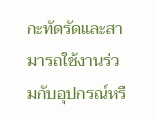กะทัดรัดและสามารถใช้งานร่วมกับอุปกรณ์หรื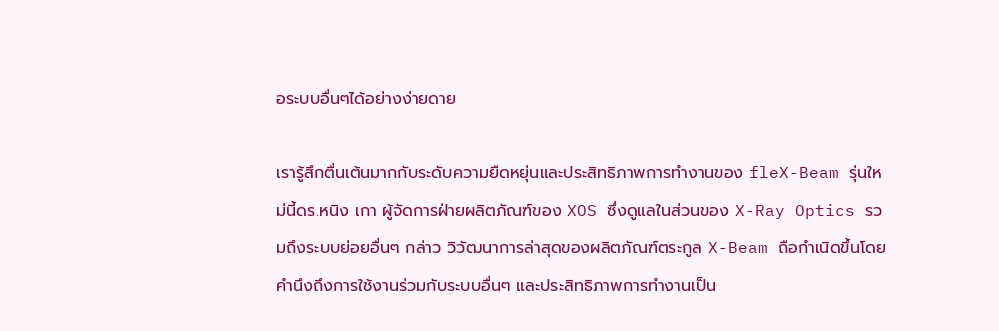อระบบอื่นๆได้อย่างง่ายดาย

เรารู้สึกตื่นเต้นมากกับระดับความยืดหยุ่นและประสิทธิภาพการทำงานของ fleX-Beam รุ่นใหม่นี้ดร.หนิง เกา ผู้จัดการฝ่ายผลิตภัณฑ์ของ XOS ซึ่งดูแลในส่วนของ X-Ray Optics รวมถึงระบบย่อยอื่นๆ กล่าว วิวัฒนาการล่าสุดของผลิตภัณฑ์ตระกูล X-Beam ถือกำเนิดขึ้นโดยคำนึงถึงการใช้งานร่วมกับระบบอื่นๆ และประสิทธิภาพการทำงานเป็น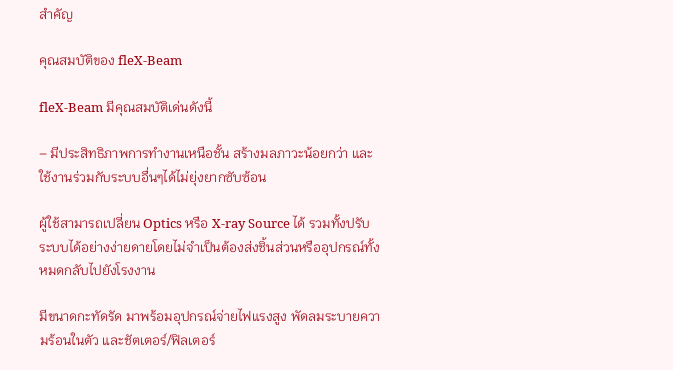สำคัญ

คุณสมบัติของ fleX-Beam

fleX-Beam มีคุณสมบัติเด่นดังนี้

– มีประสิทธิภาพการทำงานเหนือชั้น สร้างมลภาวะน้อยกว่า และใช้งานร่วมกับระบบอื่นๆได้ไม่ยุ่งยากซับซ้อน

ผู้ใช้สามารถเปลี่ยน Optics หรือ X-ray Source ได้ รวมทั้งปรับระบบได้อย่างง่ายดายโดยไม่จำเป็นต้องส่งชิ้นส่วนหรืออุปกรณ์ทั้งหมดกลับไปยังโรงงาน

มีขนาดกะทัดรัด มาพร้อมอุปกรณ์จ่ายไฟแรงสูง พัดลมระบายความร้อนในตัว และชัตเตอร์/ฟิลเตอร์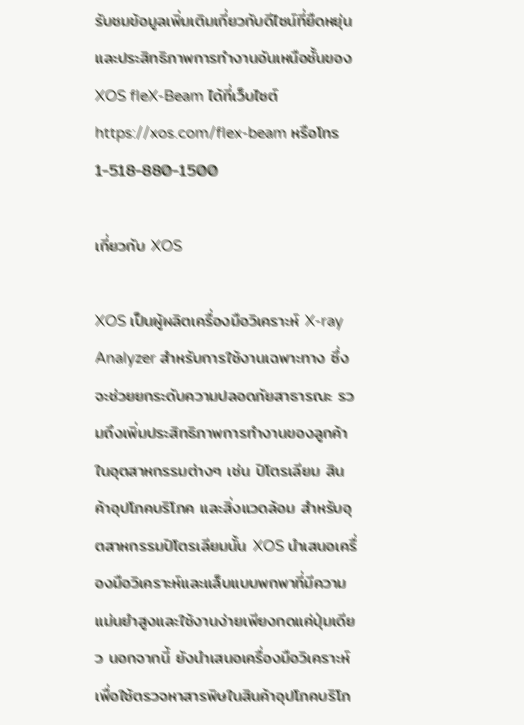รับชมข้อมูลเพิ่มเติมเกี่ยวกับดีไซน์ที่ยืดหยุ่นและประสิทธิภาพการทำงานอันเหนือชั้นของ XOS fleX-Beam ได้ที่เว็บไซต์ https://xos.com/flex-beam หรือโทร 1-518-880-1500

เกี่ยวกับ XOS

XOS เป็นผู้ผลิตเครื่องมือวิเคราะห์ X-ray Analyzer สำหรับการใช้งานเฉพาะทาง ซึ่งจะช่วยยกระดับความปลอดภัยสาธารณะ รวมถึงเพิ่มประสิทธิภาพการทำงานของลูกค้าในอุตสาหกรรมต่างๆ เช่น ปิโตรเลียม สินค้าอุปโภคบริโภค และสิ่งแวดล้อม สำหรับอุตสาหกรรมปิโตรเลียมนั้น XOS นำเสนอเครื่องมือวิเคราะห์และแล็บแบบพกพาที่มีความแม่นยำสูงและใช้งานง่ายเพียงกดแค่ปุ่มเดียว นอกจากนี้ ยังนำเสนอเครื่องมือวิเคราะห์เพื่อใช้ตรวจหาสารพิษในสินค้าอุปโภคบริโภ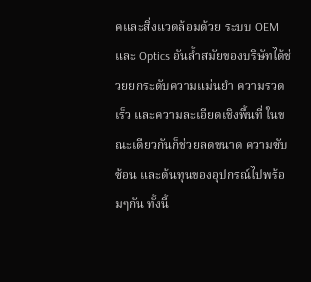คและสิ่งแวดล้อมด้วย ระบบ OEM และ Optics อันล้ำสมัยของบริษัทได้ช่วยยกระดับความแม่นยำ ความรวดเร็ว และความละเอียดเชิงพื้นที่ ในขณะเดียวกันก็ช่วยลดขนาด ความซับซ้อน และต้นทุนของอุปกรณ์ไปพร้อมๆกัน ทั้งนี้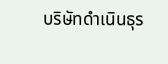บริษัทดำเนินธุร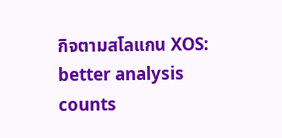กิจตามสโลแกน XOS: better analysis counts